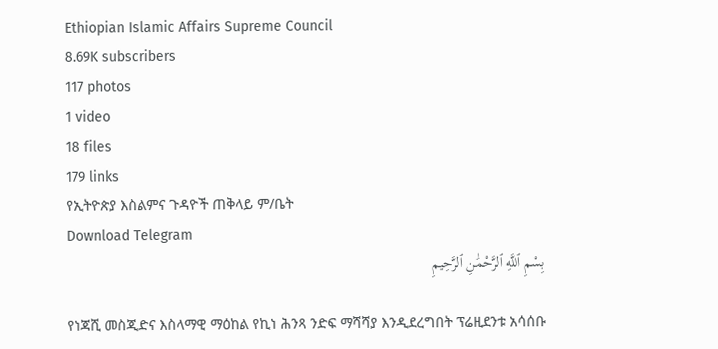Ethiopian Islamic Affairs Supreme Council
8.69K subscribers
117 photos
1 video
18 files
179 links
የኢትዮጵያ እስልምና ጉዳዮች ጠቅላይ ም/ቤት
Download Telegram
بِسْمِ ٱللَّهِ ٱلرَّحْمَٰنِ ٱلرَّحِيمِ

የነጃሺ መስጂድና እስላማዊ ማዕከል የኪነ ሕንጻ ንድፍ ማሻሻያ እንዲደረግበት ፕሬዚደንቱ አሳሰቡ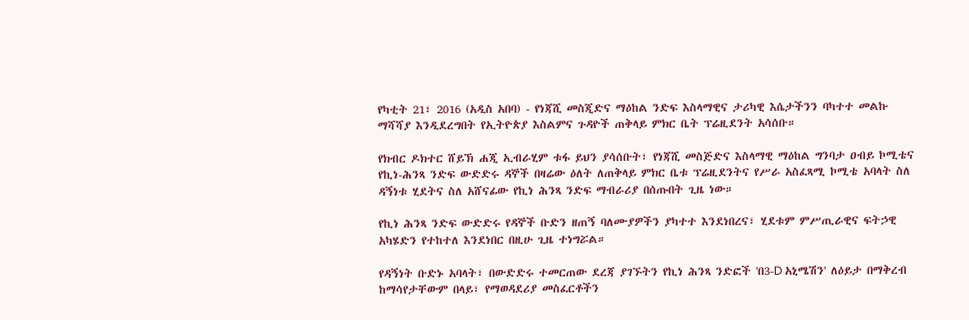የካቲት 21፣ 2016 (አዲስ አበባ) - የነጃሺ መስጂድና ማዕከል ንድፍ እስላማዊና ታሪካዊ እሴታችንን ባካተተ መልኩ ማሻሻያ እንዲደረግበት የኢትዮጵያ እስልምና ጉዳዮች ጠቅላይ ምክር ቤት ፕሬዚደንት አሳሰቡ።

የክብር ዶክተር ሸይኽ ሐጂ ኢብራሂም ቱፋ ይህን ያሳሰቡት፣ የነጃሺ መስጅድና እስላማዊ ማዕከል ግንባታ ዐብይ ኮሚቴና የኪነ-ሕንጻ ንድፍ ውድድሩ ዳኞች በዛሬው ዕለት ለጠቅላይ ምክር ቤቱ ፕሬዚደንትና የሥራ አስፈጻሚ ኮሚቴ አባላት ስለ ዳኝነቱ ሂደትና ስለ አሸናፊው የኪነ ሕንጻ ንድፍ ማብራሪያ በሰጡበት ጊዜ ነው።

የኪነ ሕንጻ ንድፍ ውድድሩ የዳኞች ቡድን ዘጠኝ ባለሙያዎችን ያካተተ እንደነበረና፣ ሂደቱም ምሥጢራዊና ፍትኃዊ አካሄድን የተከተለ እንደነበር በዚሁ ጊዜ ተነግሯል።

የዳኝነት ቡድኑ አባላት፣ በውድድሩ ተመርጠው ደረጃ ያገኙትን የኪነ ሕንጻ ንድፎች 'በ3-D አኒሜሽን' ለዕይታ በማቅረብ ከማሳየታቸውም በላይ፣ የማወዳደሪያ መስፈርቶችን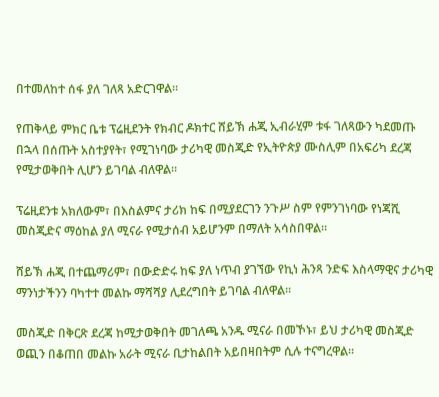በተመለከተ ሰፋ ያለ ገለጻ አድርገዋል።

የጠቅላይ ምክር ቤቱ ፕሬዚደንት የክብር ዶክተር ሸይኽ ሐጂ ኢብራሂም ቱፋ ገለጻውን ካደመጡ በኋላ በሰጡት አስተያየት፣ የሚገነባው ታሪካዊ መስጂድ የኢትዮጵያ ሙስሊም በአፍሪካ ደረጃ የሚታወቅበት ሊሆን ይገባል ብለዋል።

ፕሬዚደንቱ አክለውም፣ በእስልምና ታሪክ ከፍ በሚያደርገን ንጉሥ ስም የምንገነባው የነጃሺ መስጂድና ማዕከል ያለ ሚናራ የሚታሰብ አይሆንም በማለት አሳስበዋል።

ሸይኽ ሐጂ በተጨማሪም፣ በውድድሩ ከፍ ያለ ነጥብ ያገኘው የኪነ ሕንጻ ንድፍ እስላማዊና ታሪካዊ ማንነታችንን ባካተተ መልኩ ማሻሻያ ሊደረግበት ይገባል ብለዋል።

መስጂድ በቅርጽ ደረጃ ከሚታወቅበት መገለጫ አንዱ ሚናራ በመኾኑ፣ ይህ ታሪካዊ መስጂድ ወጪን በቆጠበ መልኩ አራት ሚናራ ቢታከልበት አይበዛበትም ሲሉ ተናግረዋል።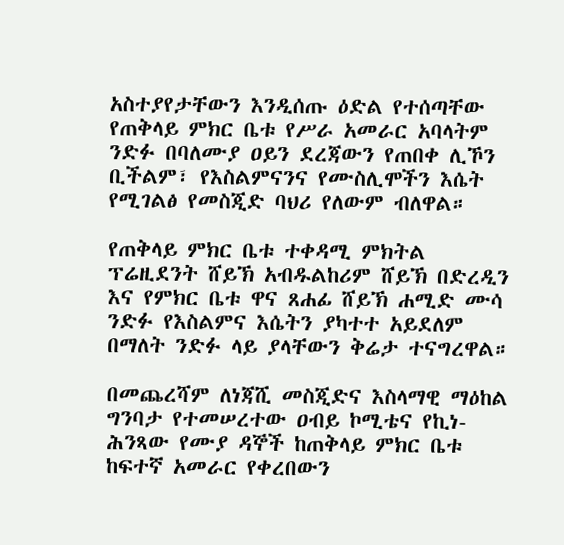አስተያየታቸውን እንዲሰጡ ዕድል የተሰጣቸው የጠቅላይ ምክር ቤቱ የሥራ አመራር አባላትም ንድፉ በባለሙያ ዐይን ደረጃውን የጠበቀ ሊኾን ቢችልም፣ የእስልምናንና የሙስሊሞችን እሴት የሚገልፅ የመስጂድ ባህሪ የለውም ብለዋል።

የጠቅላይ ምክር ቤቱ ተቀዳሚ ምክትል ፕሬዚደንት ሸይኽ አብዱልከሪም ሸይኽ በድረዲን እና የምክር ቤቱ ዋና ጸሐፊ ሸይኽ ሐሚድ ሙሳ ንድፉ የእስልምና እሴትን ያካተተ አይደለም በማለት ንድፉ ላይ ያላቸውን ቅሬታ ተናግረዋል።

በመጨረሻም ለነጃሺ መስጂድና እስላማዊ ማዕከል ግንባታ የተመሠረተው ዐብይ ኮሚቴና የኪነ-ሕንጻው የሙያ ዳኞች ከጠቅላይ ምክር ቤቱ ከፍተኛ አመራር የቀረበውን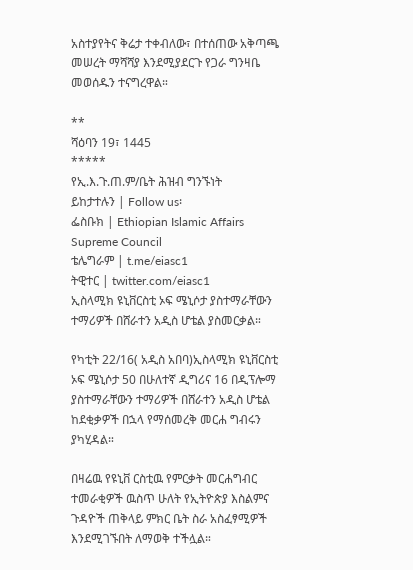አስተያየትና ቅሬታ ተቀብለው፣ በተሰጠው አቅጣጫ መሠረት ማሻሻያ እንደሚያደርጉ የጋራ ግንዛቤ መወሰዱን ተናግረዋል።

**
ሻዕባን 19፣ 1445
*****
የኢ.እ.ጉ.ጠ.ም/ቤት ሕዝብ ግንኙነት
ይከታተሉን | Follow us፡
ፌስቡክ | Ethiopian Islamic Affairs Supreme Council
ቴሌግራም | t.me/eiasc1
ትዊተር | twitter.com/eiasc1
ኢስላሚክ ዩኒቨርስቲ ኦፍ ሜኒሶታ ያስተማራቸውን ተማሪዎች በሸራተን አዲስ ሆቴል ያስመርቃል።

የካቲት 22/16( አዲስ አበባ)ኢስላሚክ ዩኒቨርስቲ ኦፍ ሜኒሶታ 50 በሁለተኛ ዲግሪና 16 በዲፕሎማ ያስተማራቸውን ተማሪዎች በሸራተን አዲስ ሆቴል ከደቂቃዎች በኋላ የማሰመረቅ መርሐ ግብሩን ያካሂዳል።

በዛሬዉ የዩኒቨ ርስቲዉ የምርቃት መርሐግብር ተመራቂዎች ዉስጥ ሁለት የኢትዮጵያ እስልምና ጉዳዮች ጠቅላይ ምክር ቤት ስራ አስፈፃሚዎች እንደሚገኙበት ለማወቅ ተችሏል።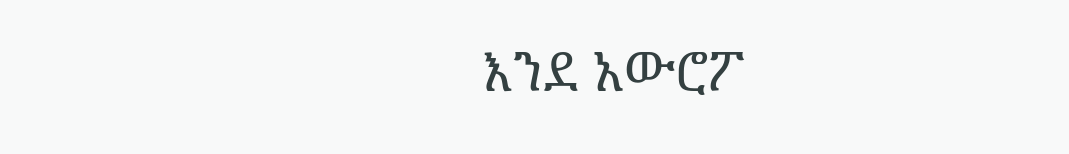እንደ አውሮፖ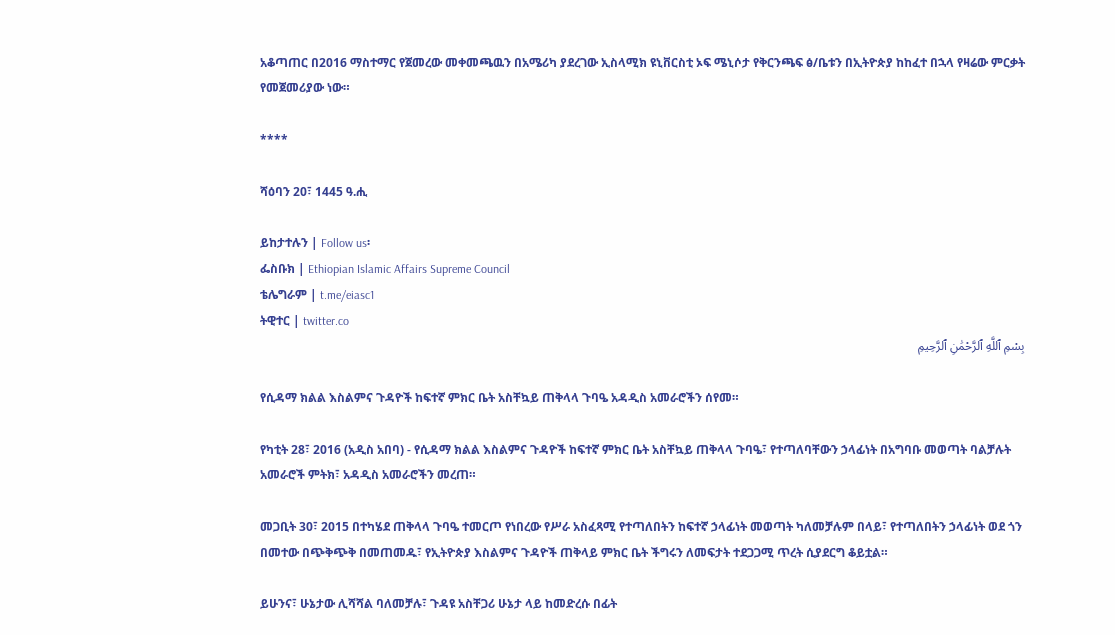አቆጣጠር በ2016 ማስተማር የጀመረው መቀመጫዉን በአሜሪካ ያደረገው ኢስላሚክ ዩኒቨርስቲ ኦፍ ሜኒሶታ የቅርንጫፍ ፅ/ቤቱን በኢትዮጵያ ከከፈተ በኋላ የዛሬው ምርቃት የመጀመሪያው ነው።

****

ሻዕባን 20፣ 1445 ዓ.ሒ

ይከታተሉን | Follow us፡
ፌስቡክ | Ethiopian Islamic Affairs Supreme Council
ቴሌግራም | t.me/eiasc1
ትዊተር | twitter.co
بِسْمِ ٱللَّهِ ٱلرَّحْمَٰنِ ٱلرَّحِيمِ

የሲዳማ ክልል እስልምና ጉዳዮች ከፍተኛ ምክር ቤት አስቸኳይ ጠቅላላ ጉባዔ አዳዲስ አመራሮችን ሰየመ።

የካቲት 28፣ 2016 (አዲስ አበባ) - የሲዳማ ክልል እስልምና ጉዳዮች ከፍተኛ ምክር ቤት አስቸኳይ ጠቅላላ ጉባዔ፣ የተጣለባቸውን ኃላፊነት በአግባቡ መወጣት ባልቻሉት አመራሮች ምትክ፣ አዳዲስ አመራሮችን መረጠ።

መጋቢት 30፣ 2015 በተካሄደ ጠቅላላ ጉባዔ ተመርጦ የነበረው የሥራ አስፈጻሚ የተጣለበትን ከፍተኛ ኃላፊነት መወጣት ካለመቻሉም በላይ፣ የተጣለበትን ኃላፊነት ወደ ጎን በመተው በጭቅጭቅ በመጠመዱ፣ የኢትዮጵያ እስልምና ጉዳዮች ጠቅላይ ምክር ቤት ችግሩን ለመፍታት ተደጋጋሚ ጥረት ሲያደርግ ቆይቷል።

ይሁንና፣ ሁኔታው ሊሻሻል ባለመቻሉ፣ ጉዳዩ አስቸጋሪ ሁኔታ ላይ ከመድረሱ በፊት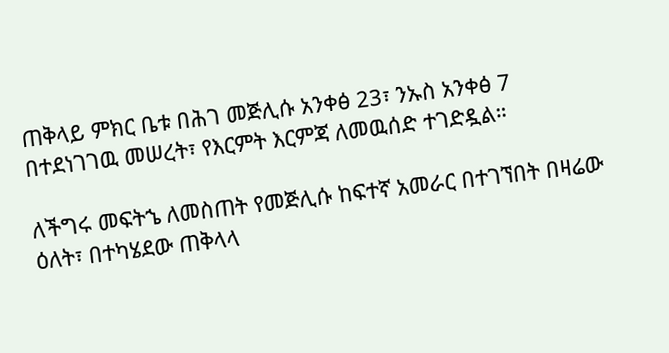ጠቅላይ ምክር ቤቱ በሕገ መጅሊሱ አንቀፅ 23፣ ንኡስ አንቀፅ 7 በተደነገገዉ መሠረት፣ የእርምት እርምጃ ለመዉሰድ ተገድዷል።

ለችግሩ መፍትኄ ለመስጠት የመጅሊሱ ከፍተኛ አመራር በተገኘበት በዛሬው ዕለት፣ በተካሄደው ጠቅላላ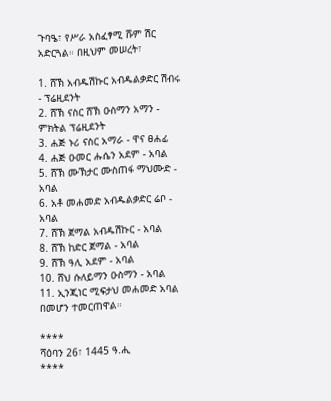ጉባዔ፣ የሥራ አስፈፃሚ ሹም ሽር አድርጓል። በዚህም መሠረት፣

1. ሸኽ አብዱሽኩር አብዱልቃድር ሽብሩ - ፕሬዚደንት
2. ሸኽ ናስር ሸኽ ዑስማን አማን - ምክትል ፕሬዚደንት
3. ሐጅ ኑሪ ናስር አማራ - ዋና ፀሐፊ
4. ሐጅ ዑመር ሑሴን አደም - አባል
5. ሸኽ ሙኽታር ሙስጠፋ ማህሙድ - አባል
6. አቶ መሐመድ አብዱልቃድር ሬቦ - አባል
7. ሸኽ ጀማል አብዱሽኩር - አባል
8. ሸኽ ከድር ጀማል - አባል
9. ሸኽ ዓሊ አደም - አባል
10. ሸህ ሱለይማን ዑስማን - አባል
11. ኢንጂነር ሚፍታህ መሐመድ አባል በመሆን ተመርጠዋል።

****
ሻዕባን 26፣ 1445 ዓ.ሒ
****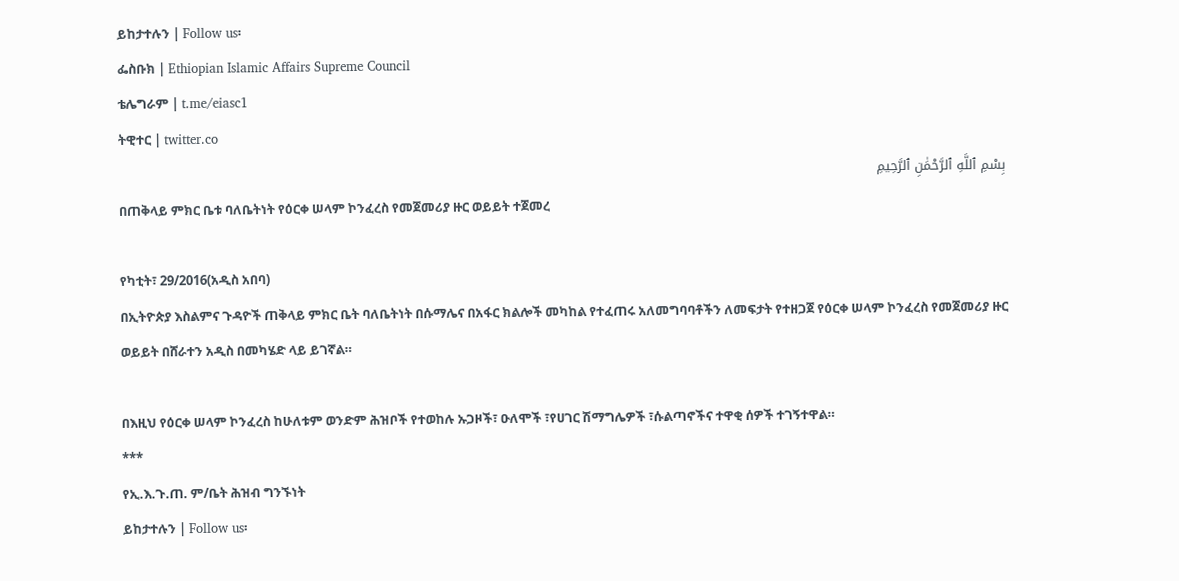ይከታተሉን | Follow us፡
ፌስቡክ | Ethiopian Islamic Affairs Supreme Council
ቴሌግራም | t.me/eiasc1
ትዊተር | twitter.co
بِسْمِ ٱللَّهِ ٱلرَّحْمَٰنِ ٱلرَّحِيمِ
በጠቅላይ ምክር ቤቱ ባለቤትነት የዕርቀ ሠላም ኮንፈረስ የመጀመሪያ ዙር ወይይት ተጀመረ

የካቲት፣ 29/2016(አዲስ አበባ)
በኢትዮጵያ እስልምና ጉዳዮች ጠቅላይ ምክር ቤት ባለቤትነት በሱማሌና በአፋር ክልሎች መካከል የተፈጠሩ አለመግባባቶችን ለመፍታት የተዘጋጀ የዕርቀ ሠላም ኮንፈረስ የመጀመሪያ ዙር ወይይት በሸራተን አዲስ በመካሄድ ላይ ይገኛል።

በእዚህ የዕርቀ ሠላም ኮንፈረስ ከሁለቱም ወንድም ሕዝቦች የተወከሉ ኡጋዞች፣ ዑለሞች ፣የሀገር ሽማግሌዎች ፣ሱልጣኖችና ተዋቂ ሰዎች ተገኝተዋል።
***
የኢ.እ.ጉ.ጠ. ም/ቤት ሕዝብ ግንኙነት
ይከታተሉን | Follow us፡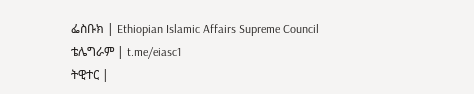ፌስቡክ | Ethiopian Islamic Affairs Supreme Council
ቴሌግራም | t.me/eiasc1
ትዊተር |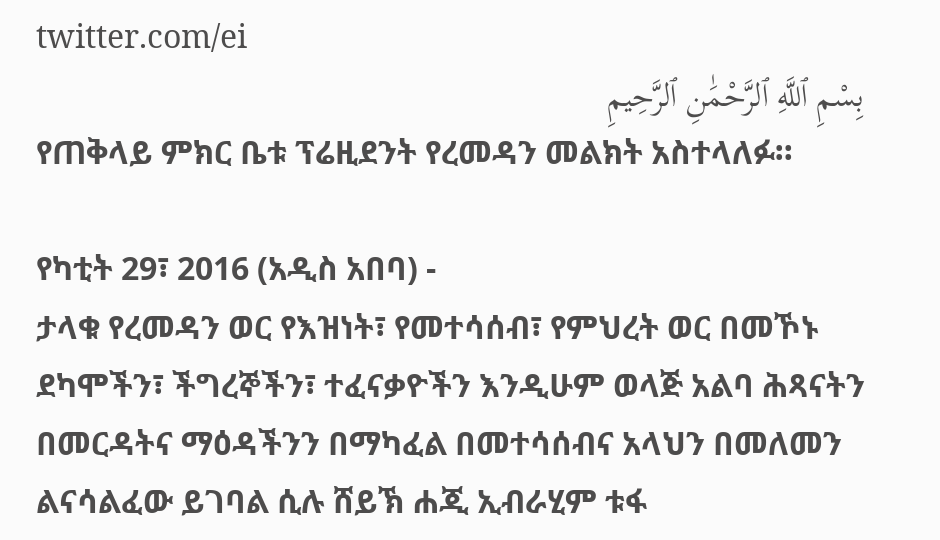twitter.com/ei
بِسْمِ ٱللَّهِ ٱلرَّحْمَٰنِ ٱلرَّحِيمِ
የጠቅላይ ምክር ቤቱ ፕሬዚደንት የረመዳን መልክት አስተላለፉ።

የካቲት 29፣ 2016 (አዲስ አበባ) -
ታላቁ የረመዳን ወር የእዝነት፣ የመተሳሰብ፣ የምህረት ወር በመኾኑ ደካሞችን፣ ችግረኞችን፣ ተፈናቃዮችን እንዲሁም ወላጅ አልባ ሕጻናትን በመርዳትና ማዕዳችንን በማካፈል በመተሳሰብና አላህን በመለመን ልናሳልፈው ይገባል ሲሉ ሸይኽ ሐጂ ኢብራሂም ቱፋ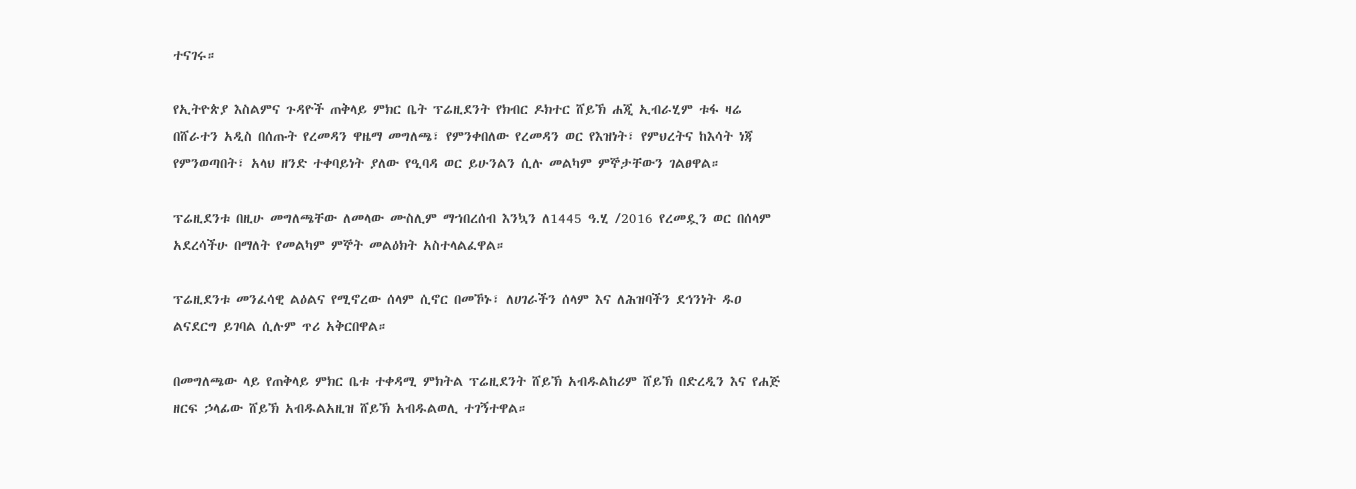ተናገሩ።

የኢትዮጵያ እስልምና ጉዳዮች ጠቅላይ ምክር ቤት ፕሬዚደንት የክብር ዶክተር ሸይኽ ሐጂ ኢብራሂም ቱፋ ዛሬ በሸራተን አዲስ በሰጡት የረመዳን ዋዜማ መግለጫ፣ የምንቀበለው የረመዳን ወር የእዝነት፣ የምህረትና ከእሳት ነጃ የምንወጣበት፣ አላህ ዘንድ ተቀባይነት ያለው የዒባዳ ወር ይሁንልን ሲሉ መልካም ምኞታቸውን ገልፀዋል።

ፕሬዚደንቱ በዚሁ መግለጫቸው ለመላው ሙስሊም ማኀበረሰብ እንኳን ለ1445 ዓ.ሂ /2016 የረመዷን ወር በሰላም አደረሳችሁ በማለት የመልካም ምኞት መልዕክት አስተላልፈዋል።

ፕሬዚደንቱ መንፈሳዊ ልዕልና የሚኖረው ሰላም ሲኖር በመኾኑ፣ ለሀገራችን ሰላም እና ለሕዝባችን ደኅንነት ዱዐ ልናደርግ ይገባል ሲሉም ጥሪ አቅርበዋል።

በመግለጫው ላይ የጠቅላይ ምክር ቤቱ ተቀዳሚ ምክትል ፕሬዚደንት ሸይኽ አብዱልከሪም ሸይኽ በድረዲን እና የሐጅ ዘርፍ ኃላፊው ሸይኽ አብዱልአዚዝ ሸይኽ አብዱልወሊ ተገኝተዋል።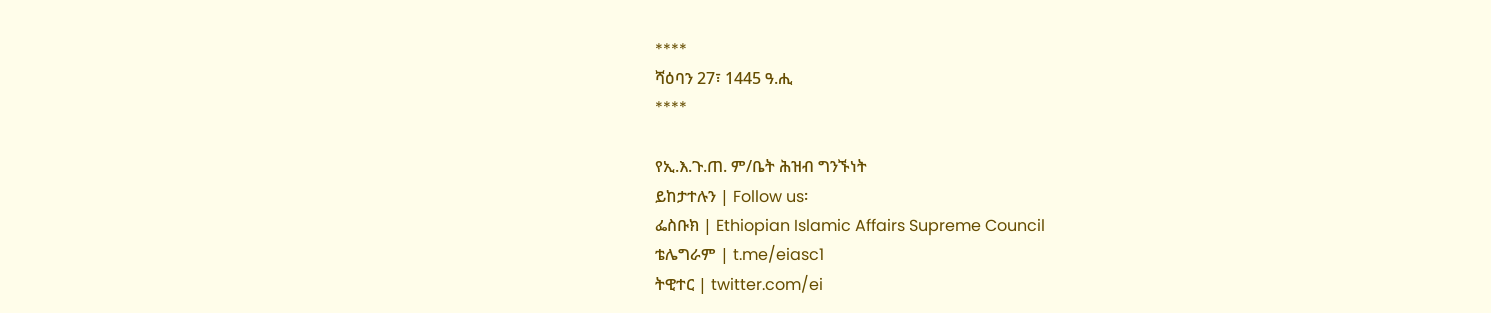****
ሻዕባን 27፣ 1445 ዓ.ሒ
****

የኢ.እ.ጉ.ጠ. ም/ቤት ሕዝብ ግንኙነት
ይከታተሉን | Follow us፡
ፌስቡክ | Ethiopian Islamic Affairs Supreme Council
ቴሌግራም | t.me/eiasc1
ትዊተር | twitter.com/ei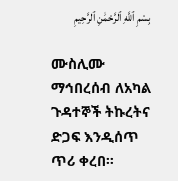بِسْمِ ٱللَّهِ ٱلرَّحْمَٰنِ ٱلرَّحِيمِ

ሙስሊሙ ማኅበረሰብ ለአካል ጉዳተኞች ትኩረትና ድጋፍ እንዲሰጥ ጥሪ ቀረበ።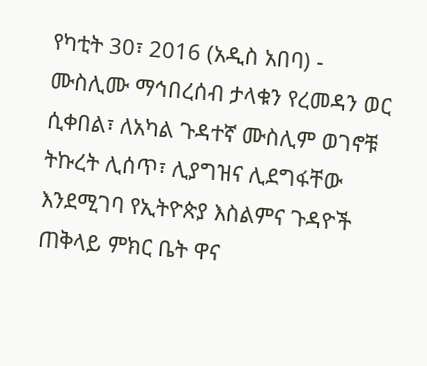የካቲት 30፣ 2016 (አዲስ አበባ) - ሙስሊሙ ማኅበረሰብ ታላቁን የረመዳን ወር ሲቀበል፣ ለአካል ጉዳተኛ ሙስሊም ወገኖቹ ትኩረት ሊሰጥ፣ ሊያግዝና ሊደግፋቸው እንደሚገባ የኢትዮጵያ እስልምና ጉዳዮች ጠቅላይ ምክር ቤት ዋና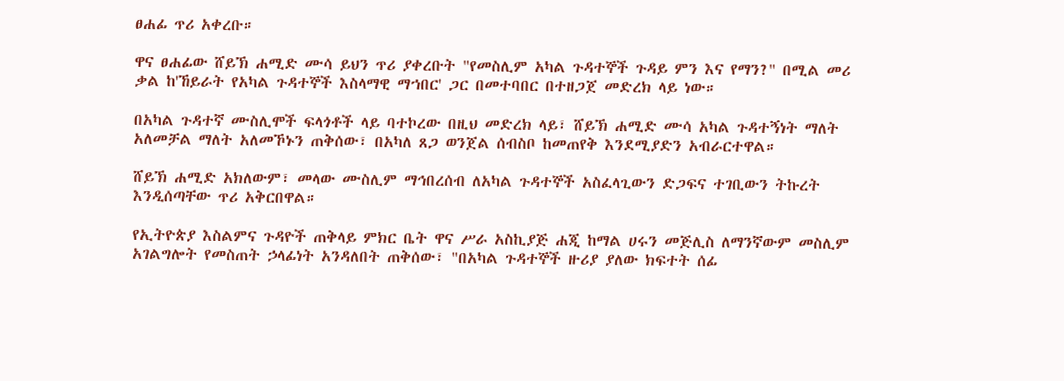ፀሐፊ ጥሪ አቀረቡ።

ዋና ፀሐፊው ሸይኽ ሐሚድ ሙሳ ይህን ጥሪ ያቀረቡት "የመስሊም አካል ጉዳተኞች ጉዳይ ምን እና የማን?" በሚል መሪ ቃል ከ'ኸይራት የአካል ጉዳተኞች እስላማዊ ማኀበር' ጋር በመተባበር በተዘጋጀ መድረክ ላይ ነው።

በአካል ጉዳተኛ ሙስሊሞች ፍላጎቶች ላይ ባተኮረው በዚህ መድረክ ላይ፣ ሸይኽ ሐሚድ ሙሳ አካል ጉዳተኝነት ማለት አለመቻል ማለት አለመኾኑን ጠቅሰው፣ በአካለ ጸጋ ወንጀል ሰብስቦ ከመጠየቅ እንደሚያድን አብራርተዋል።

ሸይኽ ሐሚድ አክለውም፣ መላው ሙስሊም ማኅበረሰብ ለአካል ጉዳተኞች አስፈላጊውን ድጋፍና ተገቢውን ትኩረት እንዲሰጣቸው ጥሪ አቅርበዋል።

የኢትዮጵያ እስልምና ጉዳዮች ጠቅላይ ምክር ቤት ዋና ሥራ አስኪያጅ ሐጂ ከማል ሀሩን መጅሊስ ለማንኛውም መስሊም አገልግሎት የመስጠት ኃላፊነት አንዳለበት ጠቅሰው፣ "በአካል ጉዳተኞች ዙሪያ ያለው ክፍተት ሰፊ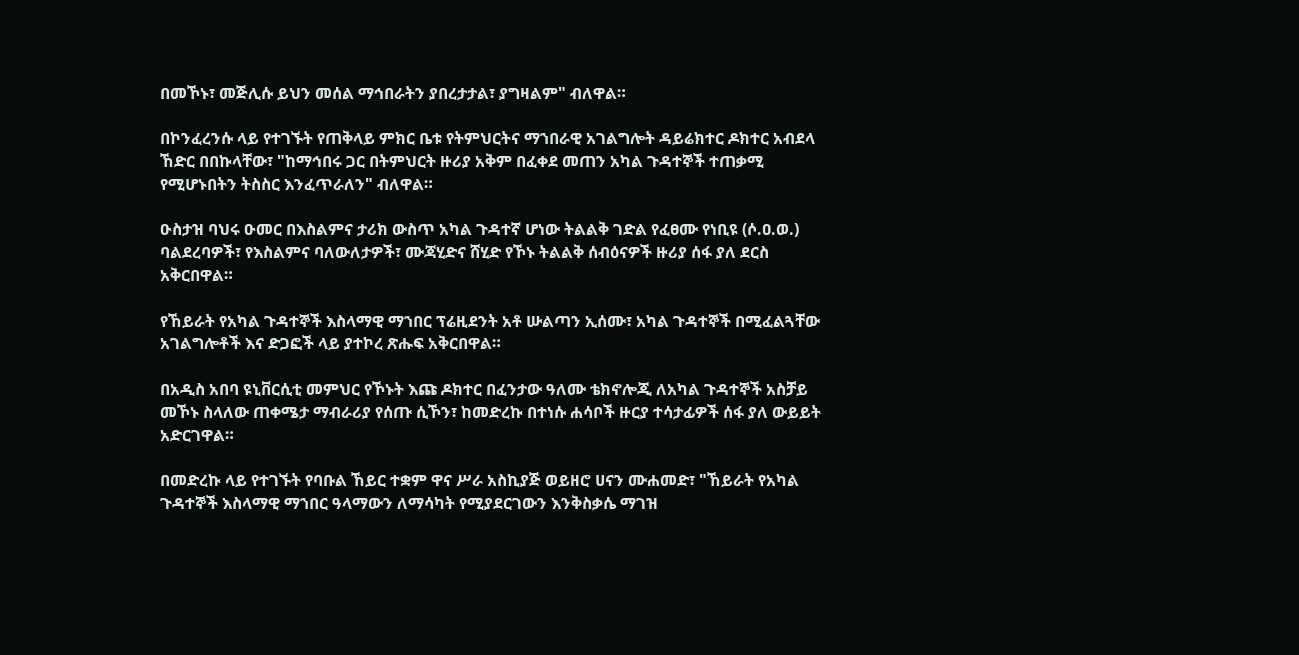በመኾኑ፣ መጅሊሱ ይህን መሰል ማኅበራትን ያበረታታል፣ ያግዛልም" ብለዋል።

በኮንፈረንሱ ላይ የተገኙት የጠቅላይ ምክር ቤቱ የትምህርትና ማኀበራዊ አገልግሎት ዳይሬክተር ዶክተር አብደላ ኸድር በበኩላቸው፣ "ከማኅበሩ ጋር በትምህርት ዙሪያ አቅም በፈቀደ መጠን አካል ጉዳተኞች ተጠቃሚ የሚሆኑበትን ትስስር እንፈጥራለን" ብለዋል።

ዑስታዝ ባህሩ ዑመር በእስልምና ታሪክ ውስጥ አካል ጉዳተኛ ሆነው ትልልቅ ገድል የፈፀሙ የነቢዩ (ሶ.ዐ.ወ.) ባልደረባዎች፣ የእስልምና ባለውለታዎች፣ ሙጃሂድና ሸሂድ የኾኑ ትልልቅ ሰብዕናዎች ዙሪያ ሰፋ ያለ ደርስ አቅርበዋል።

የኸይራት የአካል ጉዳተኞች እስላማዊ ማኀበር ፕሬዚደንት አቶ ሡልጣን ኢሰሙ፣ አካል ጉዳተኞች በሚፈልጓቸው አገልግሎቶች እና ድጋፎች ላይ ያተኮረ ጽሑፍ አቅርበዋል።

በአዲስ አበባ ዩኒቨርሲቲ መምህር የኾኑት እጩ ዶክተር በፈንታው ዓለሙ ቴክኖሎጂ ለአካል ጉዳተኞች አስቻይ መኾኑ ስላለው ጠቀሜታ ማብራሪያ የሰጡ ሲኾን፣ ከመድረኩ በተነሱ ሐሳቦች ዙርያ ተሳታፊዎች ሰፋ ያለ ውይይት አድርገዋል።

በመድረኩ ላይ የተገኙት የባቡል ኸይር ተቋም ዋና ሥራ አስኪያጅ ወይዘሮ ሀናን ሙሐመድ፣ "ኸይራት የአካል ጉዳተኞች እስላማዊ ማኀበር ዓላማውን ለማሳካት የሚያደርገውን እንቅስቃሴ ማገዝ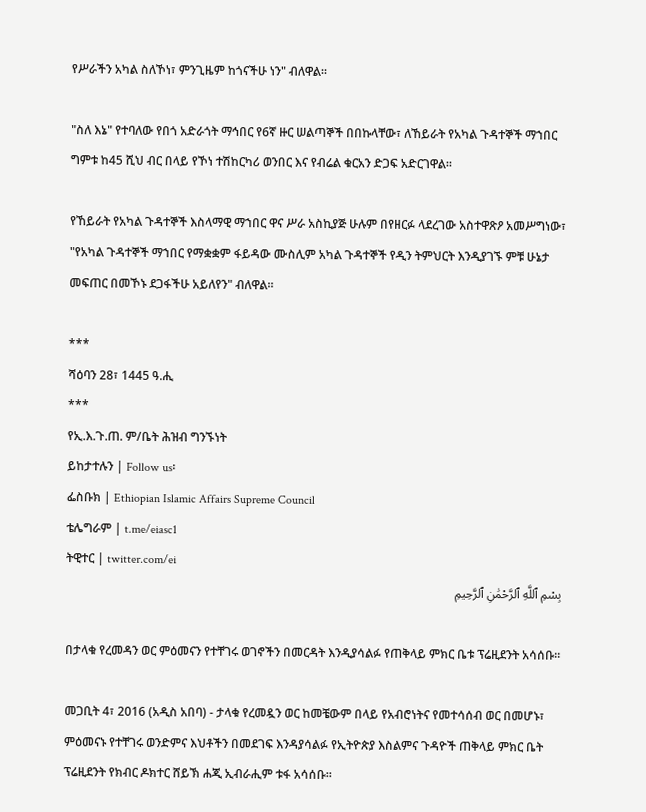የሥራችን አካል ስለኾነ፣ ምንጊዜም ከጎናችሁ ነን" ብለዋል።

"ስለ እኔ" የተባለው የበጎ አድራጎት ማኅበር የ6ኛ ዙር ሠልጣኞች በበኩላቸው፣ ለኸይራት የአካል ጉዳተኞች ማኀበር ግምቱ ከ45 ሺህ ብር በላይ የኾነ ተሽከርካሪ ወንበር እና የብሬል ቁርአን ድጋፍ አድርገዋል።

የኸይራት የአካል ጉዳተኞች እስላማዊ ማኀበር ዋና ሥራ አስኪያጅ ሁሉም በየዘርፉ ላደረገው አስተዋጽዖ አመሥግነው፣ "የአካል ጉዳተኞች ማኀበር የማቋቋም ፋይዳው ሙስሊም አካል ጉዳተኞች የዲን ትምህርት እንዲያገኙ ምቹ ሁኔታ መፍጠር በመኾኑ ደጋፋችሁ አይለየን" ብለዋል።

***
ሻዕባን 28፣ 1445 ዓ.ሒ
***
የኢ.እ.ጉ.ጠ. ም/ቤት ሕዝብ ግንኙነት
ይከታተሉን | Follow us፡
ፌስቡክ | Ethiopian Islamic Affairs Supreme Council
ቴሌግራም | t.me/eiasc1
ትዊተር | twitter.com/ei
بِسْمِ ٱللَّهِ ٱلرَّحْمَٰنِ ٱلرَّحِيمِ

በታላቁ የረመዳን ወር ምዕመናን የተቸገሩ ወገኖችን በመርዳት እንዲያሳልፉ የጠቅላይ ምክር ቤቱ ፕሬዚደንት አሳሰቡ።

መጋቢት 4፣ 2016 (አዲስ አበባ) - ታላቁ የረመዷን ወር ከመቼውም በላይ የአብሮነትና የመተሳሰብ ወር በመሆኑ፣ ምዕመናኑ የተቸገሩ ወንድምና እህቶችን በመደገፍ እንዳያሳልፉ የኢትዮጵያ እስልምና ጉዳዮች ጠቅላይ ምክር ቤት ፕሬዚደንት የክብር ዶክተር ሸይኽ ሐጂ ኢብራሒም ቱፋ አሳሰቡ።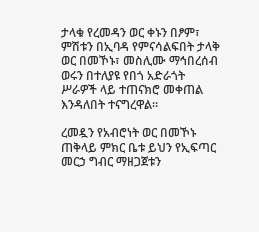ታላቁ የረመዳን ወር ቀኑን በፆም፣ ምሽቱን በኢባዳ የምናሳልፍበት ታላቅ ወር በመኾኑ፣ መስሊሙ ማኅበረሰብ ወሩን በተለያዩ የበጎ አድራጎት ሥራዎች ላይ ተጠናክሮ መቀጠል እንዳለበት ተናግረዋል።

ረመዷን የአብሮነት ወር በመኾኑ ጠቅላይ ምክር ቤቱ ይህን የኢፍጣር መርኃ ግብር ማዘጋጀቱን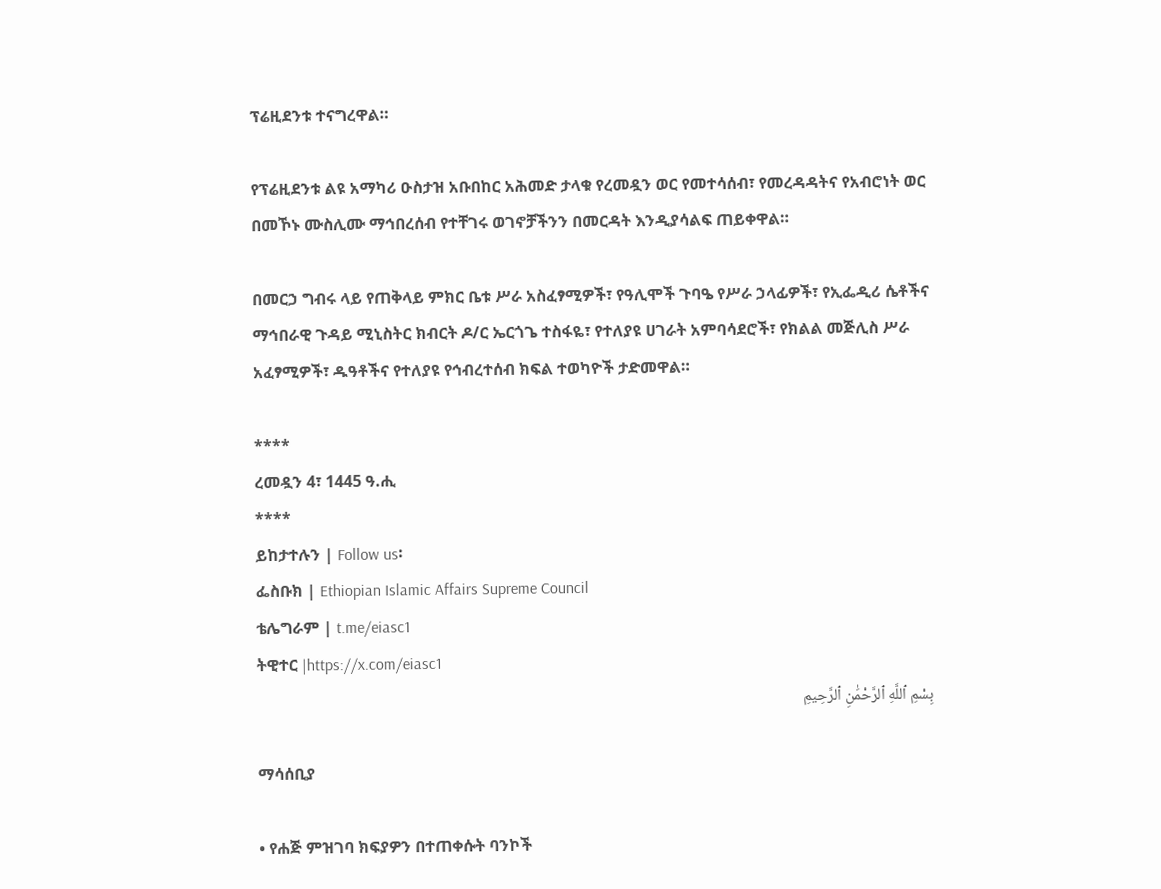ፕሬዚደንቱ ተናግረዋል።

የፕሬዚደንቱ ልዩ አማካሪ ዑስታዝ አቡበከር አሕመድ ታላቁ የረመዷን ወር የመተሳሰብ፣ የመረዳዳትና የአብሮነት ወር በመኾኑ ሙስሊሙ ማኅበረሰብ የተቸገሩ ወገኖቻችንን በመርዳት እንዲያሳልፍ ጠይቀዋል።

በመርኃ ግብሩ ላይ የጠቅላይ ምክር ቤቱ ሥራ አስፈፃሚዎች፣ የዓሊሞች ጉባዔ የሥራ ኃላፊዎች፣ የኢፌዲሪ ሴቶችና ማኅበራዊ ጉዳይ ሚኒስትር ክብርት ዶ/ር ኤርጎጌ ተስፋዬ፣ የተለያዩ ሀገራት አምባሳደሮች፣ የክልል መጅሊስ ሥራ አፈፃሚዎች፣ ዱዓቶችና የተለያዩ የኅብረተሰብ ክፍል ተወካዮች ታድመዋል።

****
ረመዷን 4፣ 1445 ዓ.ሒ
****
ይከታተሉን | Follow us፡
ፌስቡክ | Ethiopian Islamic Affairs Supreme Council
ቴሌግራም | t.me/eiasc1
ትዊተር |https://x.com/eiasc1
بِسْمِ ٱللَّهِ ٱلرَّحْمَٰنِ ٱلرَّحِيمِ

ማሳሰቢያ

• የሐጅ ምዝገባ ክፍያዎን በተጠቀሱት ባንኮች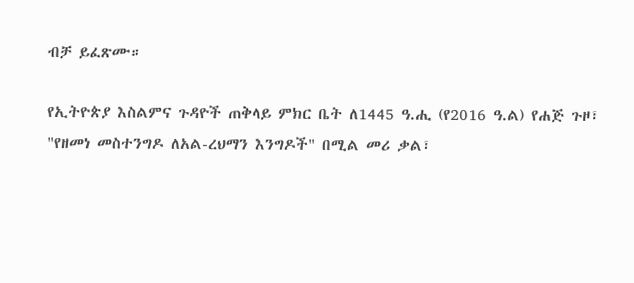ብቻ ይፈጽሙ።

የኢትዮጵያ እስልምና ጉዳዮች ጠቅላይ ምክር ቤት ለ1445 ዓ.ሒ (የ2016 ዓ.ል) የሐጅ ጉዞ፣ "የዘመነ መስተንግዶ ለአል-ረህማን እንግዶች" በሚል መሪ ቃል፣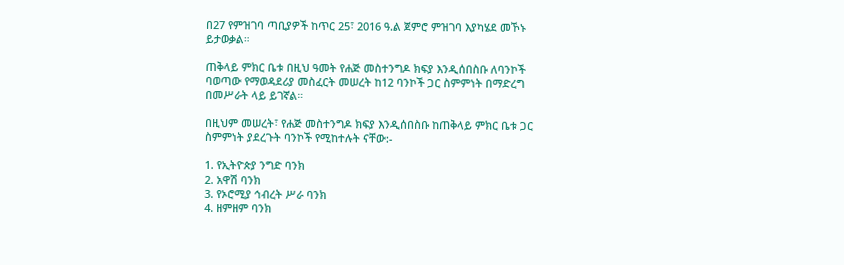በ27 የምዝገባ ጣቢያዎች ከጥር 25፣ 2016 ዓ.ል ጀምሮ ምዝገባ እያካሄደ መኾኑ ይታወቃል።

ጠቅላይ ምክር ቤቱ በዚህ ዓመት የሐጅ መስተንግዶ ክፍያ እንዲሰበስቡ ለባንኮች ባወጣው የማወዳደሪያ መስፈርት መሠረት ከ12 ባንኮች ጋር ስምምነት በማድረግ በመሥራት ላይ ይገኛል።

በዚህም መሠረት፣ የሐጅ መስተንግዶ ክፍያ እንዲሰበስቡ ከጠቅላይ ምክር ቤቱ ጋር ስምምነት ያደረጉት ባንኮች የሚከተሉት ናቸው:-

1. የኢትዮጵያ ንግድ ባንክ
2. አዋሽ ባንክ
3. የኦሮሚያ ኅብረት ሥራ ባንክ
4. ዘምዘም ባንክ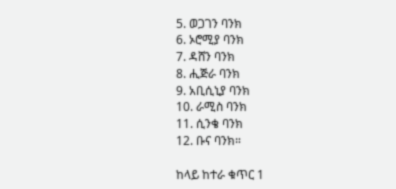5. ወጋገን ባንክ
6. ኦሮሚያ ባንክ
7. ዳሸን ባንክ
8. ሒጅራ ባንክ
9. አቢሲኒያ ባንክ
10. ራሚስ ባንክ
11. ሲንቄ ባንክ
12. ቡና ባንክ።

ከላይ ከተራ ቁጥር 1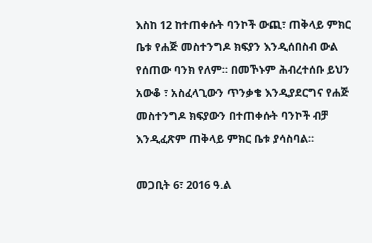እስከ 12 ከተጠቀሱት ባንኮች ውጪ፣ ጠቅላይ ምክር ቤቱ የሐጅ መስተንግዶ ክፍያን እንዲሰበስብ ውል የሰጠው ባንክ የለም። በመኾኑም ሕብረተሰቡ ይህን አውቆ ፣ አስፈላጊውን ጥንቃቄ እንዲያደርግና የሐጅ መስተንግዶ ክፍያውን በተጠቀሱት ባንኮች ብቻ እንዲፈጽም ጠቅላይ ምክር ቤቱ ያሳስባል።

መጋቢት 6፣ 2016 ዓ.ል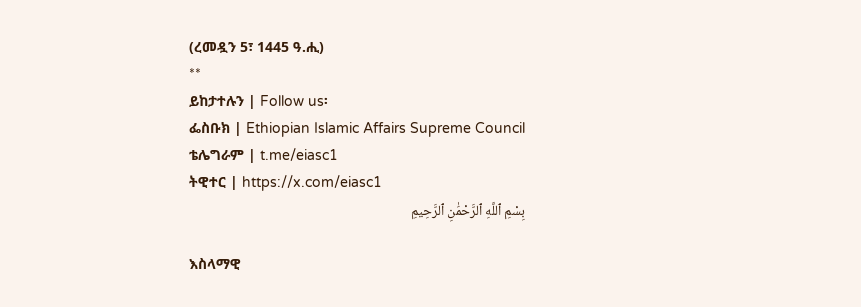(ረመዷን 5፣ 1445 ዓ.ሒ)
**
ይከታተሉን | Follow us፡
ፌስቡክ | Ethiopian Islamic Affairs Supreme Council
ቴሌግራም | t.me/eiasc1
ትዊተር | https://x.com/eiasc1
بِسْمِ ٱللَّهِ ٱلرَّحْمَٰنِ ٱلرَّحِيمِ

እስላማዊ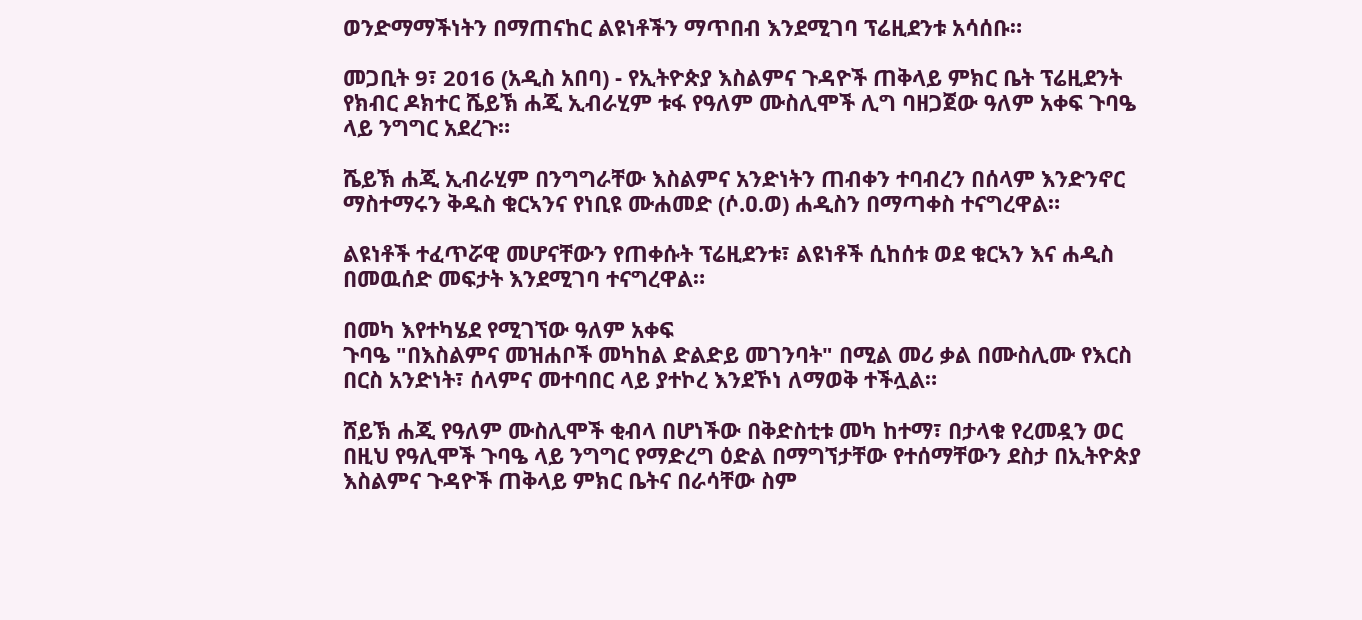ወንድማማችነትን በማጠናከር ልዩነቶችን ማጥበብ እንደሚገባ ፕሬዚደንቱ አሳሰቡ።

መጋቢት 9፣ 2016 (አዲስ አበባ) - የኢትዮጵያ እስልምና ጉዳዮች ጠቅላይ ምክር ቤት ፕሬዚደንት የክብር ዶክተር ሼይኽ ሐጂ ኢብራሂም ቱፋ የዓለም ሙስሊሞች ሊግ ባዘጋጀው ዓለም አቀፍ ጉባዔ ላይ ንግግር አደረጉ።

ሼይኽ ሐጂ ኢብራሂም በንግግራቸው እስልምና አንድነትን ጠብቀን ተባብረን በሰላም እንድንኖር ማስተማሩን ቅዱስ ቁርኣንና የነቢዩ ሙሐመድ (ሶ.ዐ.ወ) ሐዲስን በማጣቀስ ተናግረዋል።

ልዩነቶች ተፈጥሯዊ መሆናቸውን የጠቀሱት ፕሬዚደንቱ፣ ልዩነቶች ሲከሰቱ ወደ ቁርኣን እና ሐዲስ በመዉሰድ መፍታት እንደሚገባ ተናግረዋል።

በመካ እየተካሄደ የሚገኘው ዓለም አቀፍ
ጉባዔ "በእስልምና መዝሐቦች መካከል ድልድይ መገንባት" በሚል መሪ ቃል በሙስሊሙ የእርስ በርስ አንድነት፣ ሰላምና መተባበር ላይ ያተኮረ እንደኾነ ለማወቅ ተችሏል።

ሸይኽ ሐጂ የዓለም ሙስሊሞች ቂብላ በሆነችው በቅድስቲቱ መካ ከተማ፣ በታላቁ የረመዷን ወር በዚህ የዓሊሞች ጉባዔ ላይ ንግግር የማድረግ ዕድል በማግኘታቸው የተሰማቸውን ደስታ በኢትዮጵያ እስልምና ጉዳዮች ጠቅላይ ምክር ቤትና በራሳቸው ስም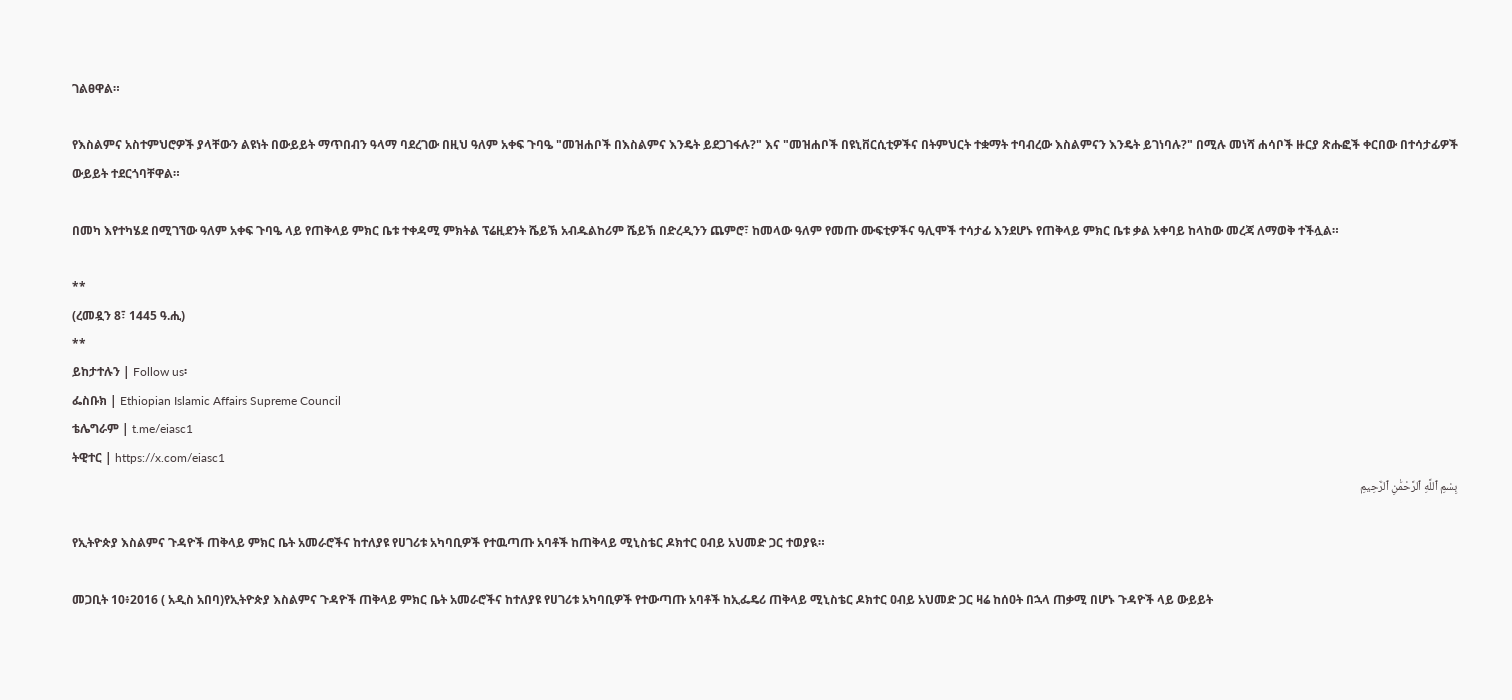ገልፀዋል።

የእስልምና አስተምህሮዎች ያላቸውን ልዩነት በውይይት ማጥበብን ዓላማ ባደረገው በዚህ ዓለም አቀፍ ጉባዔ "መዝሐቦች በእስልምና እንዴት ይደጋገፋሉ?" እና "መዝሐቦች በዩኒቨርሲቲዎችና በትምህርት ተቋማት ተባብረው እስልምናን እንዴት ይገነባሉ?" በሚሉ መነሻ ሐሳቦች ዙርያ ጽሑፎች ቀርበው በተሳታፊዎች ውይይት ተደርጎባቸዋል።

በመካ እየተካሄደ በሚገኘው ዓለም አቀፍ ጉባዔ ላይ የጠቅላይ ምክር ቤቱ ተቀዳሚ ምክትል ፕሬዚደንት ሼይኽ አብዱልከሪም ሼይኽ በድረዲንን ጨምሮ፣ ከመላው ዓለም የመጡ ሙፍቲዎችና ዓሊሞች ተሳታፊ እንደሆኑ የጠቅላይ ምክር ቤቱ ቃል አቀባይ ከላከው መረጃ ለማወቅ ተችሏል።

**
(ረመዷን 8፣ 1445 ዓ.ሒ)
**
ይከታተሉን | Follow us፡
ፌስቡክ | Ethiopian Islamic Affairs Supreme Council
ቴሌግራም | t.me/eiasc1
ትዊተር | https://x.com/eiasc1
بِسْمِ ٱللَّهِ ٱلرَّحْمَٰنِ ٱلرَّحِيمِ

የኢትዮጵያ እስልምና ጉዳዮች ጠቅላይ ምክር ቤት አመራሮችና ከተለያዩ የሀገሪቱ አካባቢዎች የተዉጣጡ አባቶች ከጠቅላይ ሚኒስቴር ዶክተር ዐብይ አህመድ ጋር ተወያዪ።

መጋቢት 10፥2016 ( አዲስ አበባ)የኢትዮጵያ እስልምና ጉዳዮች ጠቅላይ ምክር ቤት አመራሮችና ከተለያዩ የሀገሪቱ አካባቢዎች የተውጣጡ አባቶች ከኢፌዴሪ ጠቅላይ ሚኒስቴር ዶክተር ዐብይ አህመድ ጋር ዛሬ ከሰዐት በኋላ ጠቃሚ በሆኑ ጉዳዮች ላይ ውይይት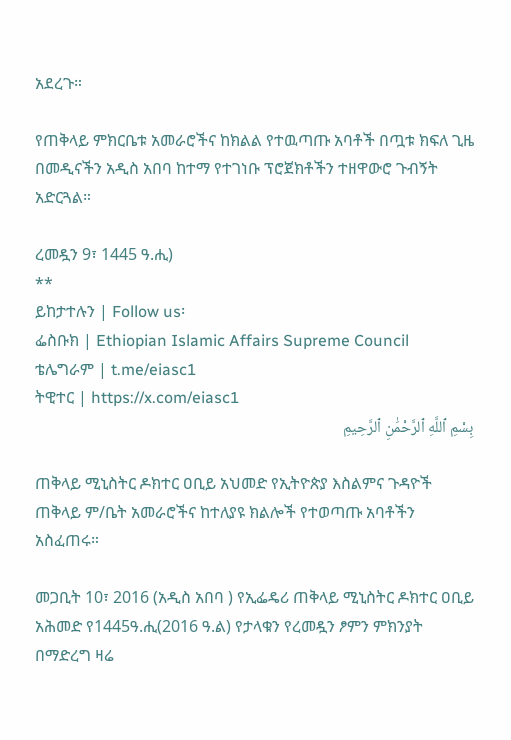አደረጉ።

የጠቅላይ ምክርቤቱ አመራሮችና ከክልል የተዉጣጡ አባቶች በጧቱ ክፍለ ጊዜ በመዲናችን አዲስ አበባ ከተማ የተገነቡ ፕሮጀክቶችን ተዘዋውሮ ጉብኝት አድርጓል።

ረመዷን 9፣ 1445 ዓ.ሒ)
**
ይከታተሉን | Follow us፡
ፌስቡክ | Ethiopian Islamic Affairs Supreme Council
ቴሌግራም | t.me/eiasc1
ትዊተር | https://x.com/eiasc1
بِسْمِ ٱللَّهِ ٱلرَّحْمَٰنِ ٱلرَّحِيمِ

ጠቅላይ ሚኒስትር ዶክተር ዐቢይ አህመድ የኢትዮጵያ እስልምና ጉዳዮች ጠቅላይ ም/ቤት አመራሮችና ከተለያዩ ክልሎች የተወጣጡ አባቶችን አስፈጠሩ።

መጋቢት 10፣ 2016 (አዲስ አበባ ) የኢፌዴሪ ጠቅላይ ሚኒስትር ዶክተር ዐቢይ አሕመድ የ1445ዓ.ሒ(2016 ዓ.ል) የታላቁን የረመዷን ፆምን ምክንያት በማድረግ ዛሬ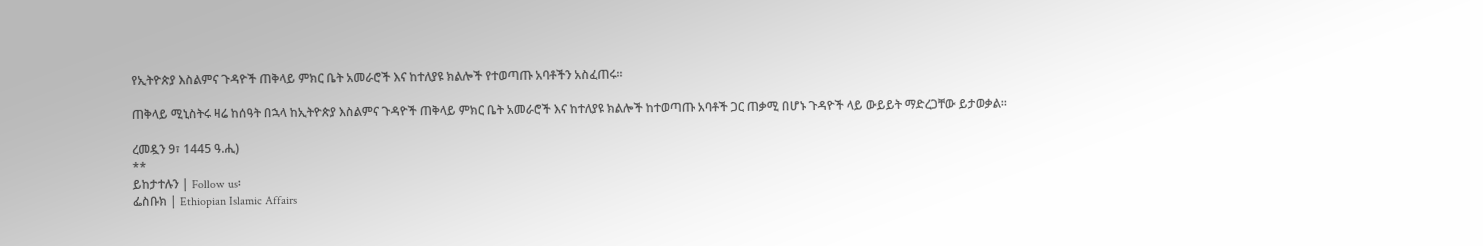የኢትዮጵያ እስልምና ጉዳዮች ጠቅላይ ምክር ቤት አመራሮች እና ከተለያዩ ክልሎች የተወጣጡ አባቶችን አስፈጠሩ።

ጠቅላይ ሚኒስትሩ ዛሬ ከሰዓት በኋላ ከኢትዮጵያ እስልምና ጉዳዮች ጠቅላይ ምክር ቤት አመራሮች እና ከተለያዩ ክልሎች ከተወጣጡ አባቶች ጋር ጠቃሚ በሆኑ ጉዳዮች ላይ ውይይት ማድረጋቸው ይታወቃል፡፡

ረመዷን 9፣ 1445 ዓ.ሒ)
**
ይከታተሉን | Follow us፡
ፌስቡክ | Ethiopian Islamic Affairs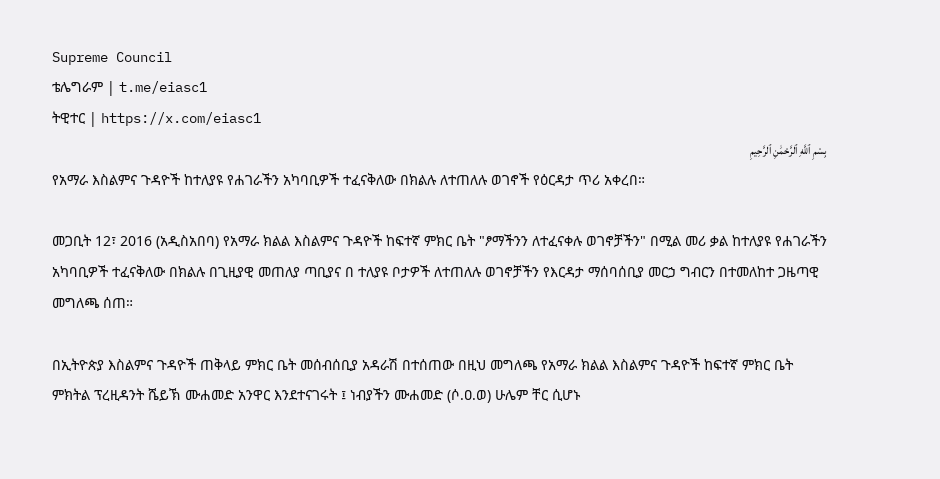Supreme Council
ቴሌግራም | t.me/eiasc1
ትዊተር | https://x.com/eiasc1
بِسْمِ ٱللَّهِ ٱلرَّحْمَٰنِ ٱلرَّحِيمِ
የአማራ እስልምና ጉዳዮች ከተለያዩ የሐገራችን አካባቢዎች ተፈናቅለው በክልሉ ለተጠለሉ ወገኖች የዕርዳታ ጥሪ አቀረበ።

መጋቢት 12፣ 2016 (አዲስአበባ) የአማራ ክልል እስልምና ጉዳዮች ከፍተኛ ምክር ቤት "ፆማችንን ለተፈናቀሉ ወገኖቻችን" በሚል መሪ ቃል ከተለያዩ የሐገራችን አካባቢዎች ተፈናቅለው በክልሉ በጊዚያዊ መጠለያ ጣቢያና በ ተለያዩ ቦታዎች ለተጠለሉ ወገኖቻችን የእርዳታ ማሰባሰቢያ መርኃ ግብርን በተመለከተ ጋዜጣዊ መግለጫ ሰጠ።

በኢትዮጵያ እስልምና ጉዳዮች ጠቅላይ ምክር ቤት መሰብሰቢያ አዳራሽ በተሰጠው በዚህ መግለጫ የአማራ ክልል እስልምና ጉዳዮች ከፍተኛ ምክር ቤት ምክትል ፕረዚዳንት ሼይኽ ሙሐመድ አንዋር እንደተናገሩት ፤ ነብያችን ሙሐመድ (ሶ.ዐ.ወ) ሁሌም ቸር ሲሆኑ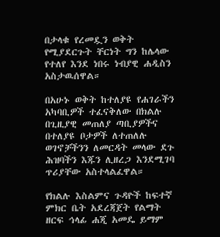በታላቁ የረመዷን ወቅት የሚያደርጉት ቸርነት ግን ከሌላው የተለየ እንደ ነበሩ ነብያዊ ሐዲስን አስታዉሰዋል።

በአሁኑ ወቅት ከተለያዩ የሐገራችን አካባቢዎች ተፈናቅለው በክልሉ በጊዚያዊ መጠለያ ጣቢያዎችና በተለያዩ ቦታዎች ለተጠለሉ ወገኖቻችንን ለመርዳት መላው ደጉ ሕዝባችን እጁን ሊዘረጋ እንደሚገባ ጥሪያቸው አስተላልፈዋል።

የክልሉ እስልምና ጉዳዮች ከፍተኛ ምክር ቤት አደረጃጀት የልማት ዘርፍ ኅላፊ ሐጂ አመዴ ይማም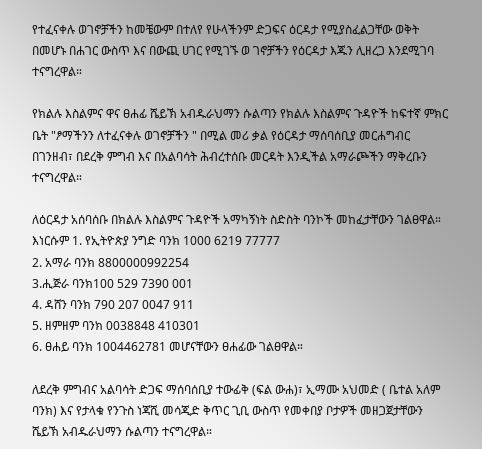የተፈናቀሉ ወገኖቻችን ከመቼውም በተለየ የሁላችንም ድጋፍና ዕርዳታ የሚያስፈልጋቸው ወቅት በመሆኑ በሐገር ውስጥ እና በውጪ ሀገር የሚገኙ ወ ገኖቻችን የዕርዳታ እጁን ሊዘረጋ እንደሚገባ ተናግረዋል።

የክልሉ እስልምና ዋና ፀሐፊ ሼይኽ አብዱራህማን ሱልጣን የክልሉ እስልምና ጉዳዮች ከፍተኛ ምክር ቤት "ፆማችንን ለተፈናቀሉ ወገኖቻችን " በሚል መሪ ቃል የዕርዳታ ማሰባሰቢያ መርሐግብር በገንዘብ፣ በደረቅ ምግብ እና በአልባሳት ሕብረተሰቡ መርዳት እንዲችል አማራጮችን ማቅረቡን ተናግረዋል።

ለዕርዳታ አሰባሰቡ በክልሉ እስልምና ጉዳዮች አማካኝነት ስድስት ባንኮች መከፈታቸውን ገልፀዋል።
እነርሱም 1. የኢትዮጵያ ንግድ ባንክ 1000 6219 77777
2. አማራ ባንክ 8800000992254
3.ሒጅራ ባንክ100 529 7390 001
4. ዳሸን ባንክ 790 207 0047 911
5. ዘምዘም ባንክ 0038848 410301
6. ፀሐይ ባንክ 1004462781 መሆናቸውን ፀሐፊው ገልፀዋል።

ለደረቅ ምግብና አልባሳት ድጋፍ ማሰባሰቢያ ተውፊቅ (ፍል ውሐ)፣ ኢማሙ አህመድ ( ቤተል አለም ባንክ) እና የታላቁ የንጉስ ነጃሺ መሳጂድ ቅጥር ጊቢ ውስጥ የመቀበያ ቦታዎች መዘጋጀታቸውን ሼይኽ አብዱራህማን ሱልጣን ተናግረዋል።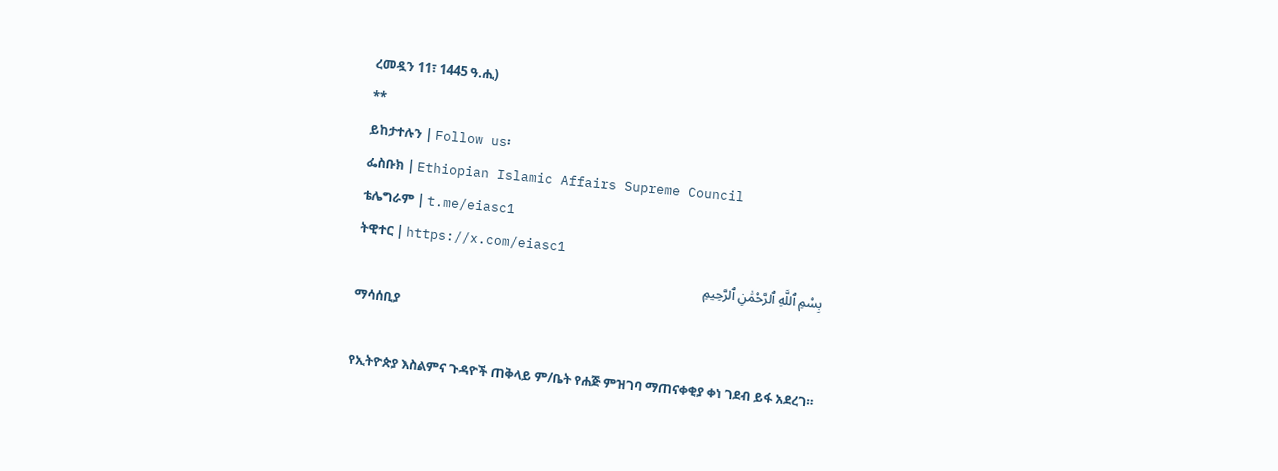ረመዷን 11፣ 1445 ዓ.ሒ)
**
ይከታተሉን | Follow us፡
ፌስቡክ | Ethiopian Islamic Affairs Supreme Council
ቴሌግራም | t.me/eiasc1
ትዊተር | https://x.com/eiasc1
بِسْمِ ٱللَّهِ ٱلرَّحْمَٰنِ ٱلرَّحِيمِ
ማሳሰቢያ

የኢትዮጵያ እስልምና ጉዳዮች ጠቅላይ ም/ቤት የሐጅ ምዝገባ ማጠናቀቂያ ቀነ ገደብ ይፋ አደረገ።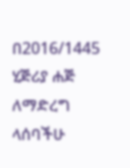በ2016/1445 ሂጅሪያ ሐጅ ለማድረግ ላሰባችሁ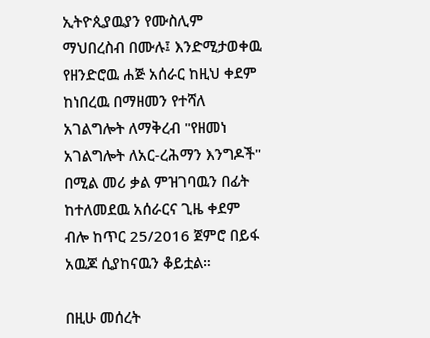ኢትዮጲያዉያን የሙስሊም ማህበረስብ በሙሉ፤ እንድሚታወቀዉ የዘንድሮዉ ሐጅ አሰራር ከዚህ ቀደም ከነበረዉ በማዘመን የተሻለ አገልግሎት ለማቅረብ "የዘመነ አገልግሎት ለአር-ረሕማን እንግዶች" በሚል መሪ ቃል ምዝገባዉን በፊት ከተለመደዉ አሰራርና ጊዜ ቀደም ብሎ ከጥር 25/2016 ጀምሮ በይፋ አዉጆ ሲያከናዉን ቆይቷል።

በዚሁ መሰረት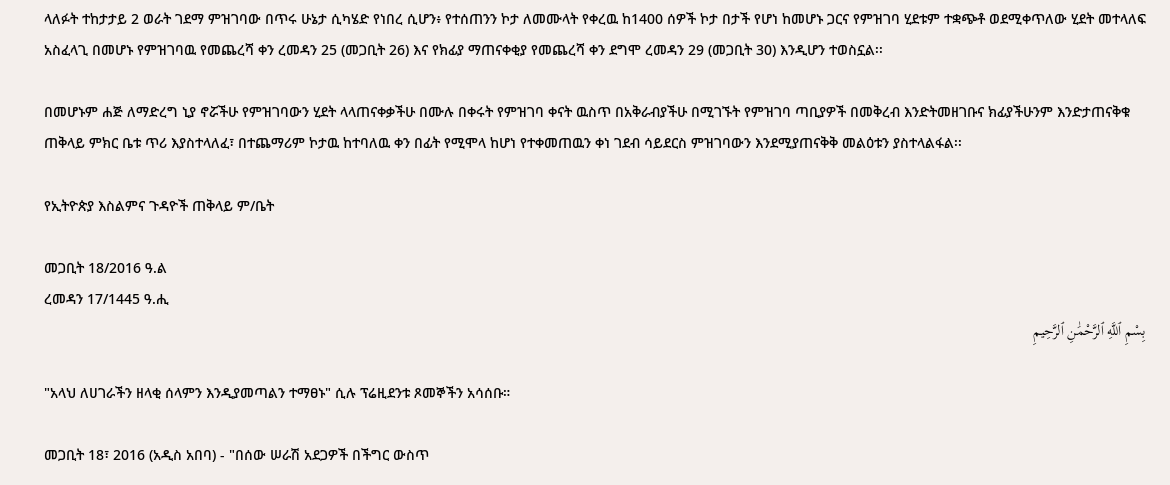ላለፉት ተከታታይ 2 ወራት ገደማ ምዝገባው በጥሩ ሁኔታ ሲካሄድ የነበረ ሲሆን፥ የተሰጠንን ኮታ ለመሙላት የቀረዉ ከ1400 ሰዎች ኮታ በታች የሆነ ከመሆኑ ጋርና የምዝገባ ሂደቱም ተቋጭቶ ወደሚቀጥለው ሂደት መተላለፍ አስፈላጊ በመሆኑ የምዝገባዉ የመጨረሻ ቀን ረመዳን 25 (መጋቢት 26) እና የክፊያ ማጠናቀቂያ የመጨረሻ ቀን ደግሞ ረመዳን 29 (መጋቢት 30) እንዲሆን ተወስኗል፡፡

በመሆኑም ሐጅ ለማድረግ ኒያ ኖሯችሁ የምዝገባውን ሂደት ላላጠናቀቃችሁ በሙሉ በቀሩት የምዝገባ ቀናት ዉስጥ በአቅራብያችሁ በሚገኙት የምዝገባ ጣቢያዎች በመቅረብ እንድትመዘገቡና ክፊያችሁንም እንድታጠናቅቁ ጠቅላይ ምክር ቤቱ ጥሪ እያስተላለፈ፣ በተጨማሪም ኮታዉ ከተባለዉ ቀን በፊት የሚሞላ ከሆነ የተቀመጠዉን ቀነ ገደብ ሳይደርስ ምዝገባውን እንደሚያጠናቅቅ መልዕቱን ያስተላልፋል፡፡

የኢትዮጵያ እስልምና ጉዳዮች ጠቅላይ ም/ቤት

መጋቢት 18/2016 ዓ.ል
ረመዳን 17/1445 ዓ.ሒ
بِسْمِ ٱللَّهِ ٱلرَّحْمَٰنِ ٱلرَّحِيمِ

"አላህ ለሀገራችን ዘላቂ ሰላምን እንዲያመጣልን ተማፀኑ" ሲሉ ፕሬዚደንቱ ጾመኞችን አሳሰቡ።

መጋቢት 18፣ 2016 (አዲስ አበባ) - "በሰው ሠራሽ አደጋዎች በችግር ውስጥ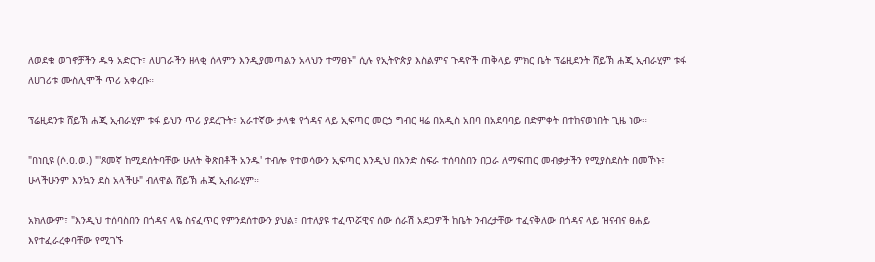ለወደቁ ወገኖቻችን ዱዓ አድርጉ፣ ለሀገራችን ዘላቂ ሰላምን እንዲያመጣልን አላህን ተማፀኑ" ሲሉ የኢትዮጵያ እስልምና ጉዳዮች ጠቅላይ ምክር ቤት ፕሬዚደንት ሸይኽ ሐጂ ኢብራሂም ቱፋ ለሀገሪቱ ሙስሊሞች ጥሪ አቀረቡ።

ፕሬዚደንቱ ሸይኽ ሐጂ ኢብራሂም ቱፋ ይህን ጥሪ ያደረጉት፣ አራተኛው ታላቁ የጎዳና ላይ ኢፍጣር መርኃ ግብር ዛሬ በአዲስ አበባ በአደባባይ በድምቀት በተከናወነበት ጊዜ ነው።

"በነቢዩ (ሶ.ዐ.ወ.) "'ጾመኛ ከሚደሰትባቸው ሁለት ቅጽበቶች አንዱ' ተብሎ የተወሳውን ኢፍጣር እንዲህ በአንድ ስፍራ ተሰባስበን በጋራ ለማፍጠር መብቃታችን የሚያስደስት በመኾኑ፣ ሁላችሁንም እንኳን ደስ አላችሁ" ብለዋል ሸይኽ ሐጂ ኢብራሂም።

አክለውም፣ "እንዲህ ተሰባስበን በጎዳና ላዬ ስናፈጥር የምንደሰተውን ያህል፣ በተለያዩ ተፈጥሯዊና ሰው ሰራሽ አደጋዎች ከቤት ንብረታቸው ተፈናቅለው በጎዳና ላይ ዝናብና ፀሐይ እየተፈራረቀባቸው የሚገኙ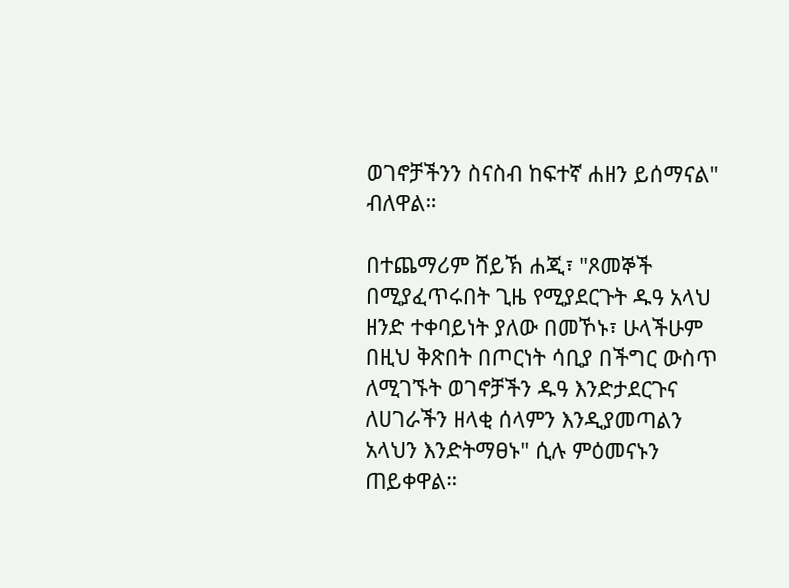ወገኖቻችንን ስናስብ ከፍተኛ ሐዘን ይሰማናል" ብለዋል።

በተጨማሪም ሸይኽ ሐጂ፣ "ጾመኞች በሚያፈጥሩበት ጊዜ የሚያደርጉት ዱዓ አላህ ዘንድ ተቀባይነት ያለው በመኾኑ፣ ሁላችሁም በዚህ ቅጽበት በጦርነት ሳቢያ በችግር ውስጥ ለሚገኙት ወገኖቻችን ዱዓ እንድታደርጉና ለሀገራችን ዘላቂ ሰላምን እንዲያመጣልን አላህን እንድትማፀኑ" ሲሉ ምዕመናኑን ጠይቀዋል።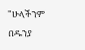"ሁላችንም በዱንያ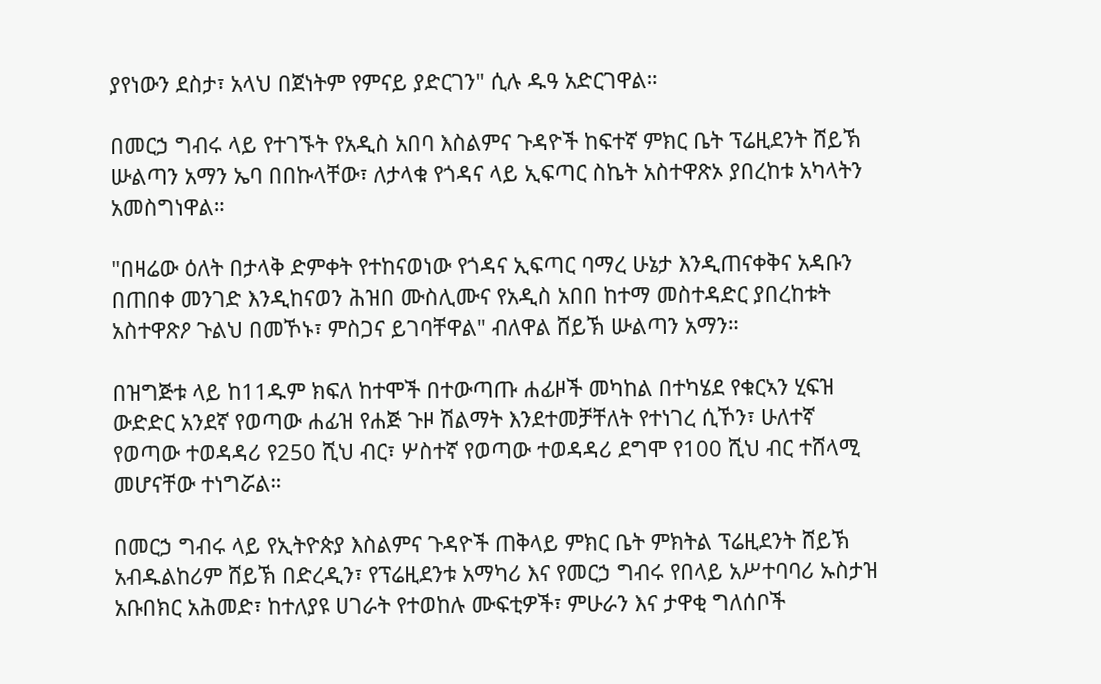ያየነውን ደስታ፣ አላህ በጀነትም የምናይ ያድርገን" ሲሉ ዱዓ አድርገዋል።

በመርኃ ግብሩ ላይ የተገኙት የአዲስ አበባ እስልምና ጉዳዮች ከፍተኛ ምክር ቤት ፕሬዚደንት ሸይኽ ሡልጣን አማን ኤባ በበኩላቸው፣ ለታላቁ የጎዳና ላይ ኢፍጣር ስኬት አስተዋጽኦ ያበረከቱ አካላትን አመስግነዋል።

"በዛሬው ዕለት በታላቅ ድምቀት የተከናወነው የጎዳና ኢፍጣር ባማረ ሁኔታ እንዲጠናቀቅና አዳቡን በጠበቀ መንገድ እንዲከናወን ሕዝበ ሙስሊሙና የአዲስ አበበ ከተማ መስተዳድር ያበረከቱት አስተዋጽዖ ጉልህ በመኾኑ፣ ምስጋና ይገባቸዋል" ብለዋል ሸይኽ ሡልጣን አማን።

በዝግጅቱ ላይ ከ11ዱም ክፍለ ከተሞች በተውጣጡ ሐፊዞች መካከል በተካሄደ የቁርኣን ሂፍዝ ውድድር አንደኛ የወጣው ሐፊዝ የሐጅ ጉዞ ሽልማት እንደተመቻቸለት የተነገረ ሲኾን፣ ሁለተኛ የወጣው ተወዳዳሪ የ250 ሺህ ብር፣ ሦስተኛ የወጣው ተወዳዳሪ ደግሞ የ100 ሺህ ብር ተሸላሚ መሆናቸው ተነግሯል።

በመርኃ ግብሩ ላይ የኢትዮጵያ እስልምና ጉዳዮች ጠቅላይ ምክር ቤት ምክትል ፕሬዚደንት ሸይኽ አብዱልከሪም ሸይኽ በድረዲን፣ የፕሬዚደንቱ አማካሪ እና የመርኃ ግብሩ የበላይ አሥተባባሪ ኡስታዝ አቡበክር አሕመድ፣ ከተለያዩ ሀገራት የተወከሉ ሙፍቲዎች፣ ምሁራን እና ታዋቂ ግለሰቦች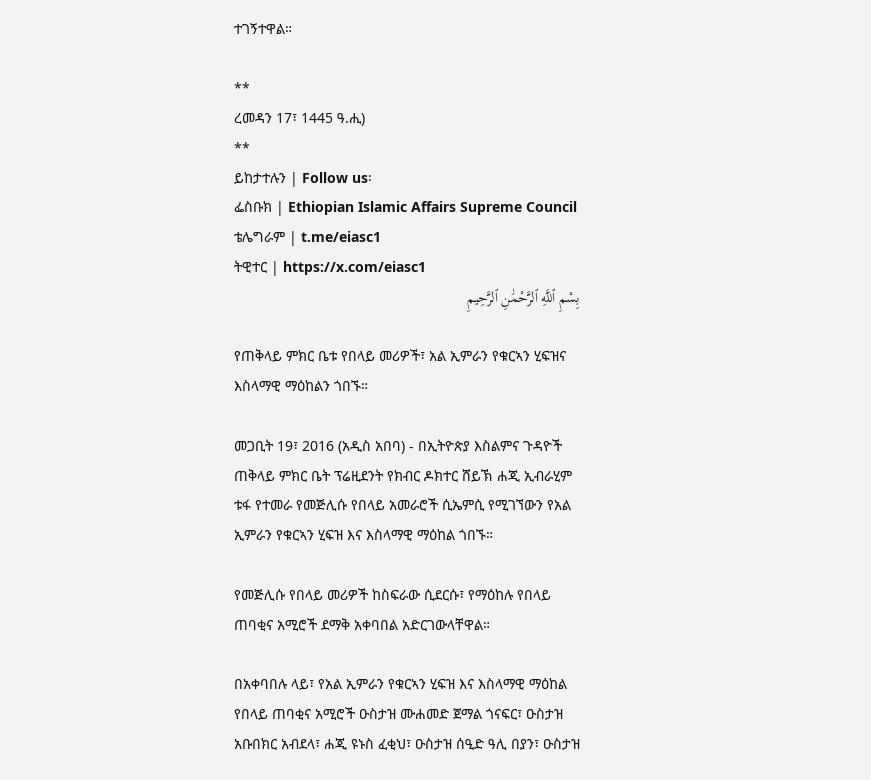ተገኝተዋል።

**
ረመዳን 17፣ 1445 ዓ.ሒ)
**
ይከታተሉን | Follow us፡
ፌስቡክ | Ethiopian Islamic Affairs Supreme Council
ቴሌግራም | t.me/eiasc1
ትዊተር | https://x.com/eiasc1
بِسْمِ ٱللَّهِ ٱلرَّحْمَٰنِ ٱلرَّحِيمِ

የጠቅላይ ምክር ቤቱ የበላይ መሪዎች፣ አል ኢምራን የቁርኣን ሂፍዝና እስላማዊ ማዕከልን ጎበኙ።

መጋቢት 19፣ 2016 (አዲስ አበባ) - በኢትዮጵያ እስልምና ጉዳዮች ጠቅላይ ምክር ቤት ፕሬዚደንት የክብር ዶክተር ሸይኽ ሐጂ ኢብራሂም ቱፋ የተመራ የመጅሊሱ የበላይ አመራሮች ሲኤምሲ የሚገኘውን የአል ኢምራን የቁርኣን ሂፍዝ እና እስላማዊ ማዕከል ጎበኙ።

የመጅሊሱ የበላይ መሪዎች ከስፍራው ሲደርሱ፣ የማዕከሉ የበላይ ጠባቂና አሚሮች ደማቅ አቀባበል አድርገውላቸዋል።

በአቀባበሉ ላይ፣ የአል ኢምራን የቁርኣን ሂፍዝ እና እስላማዊ ማዕከል የበላይ ጠባቂና አሚሮች ዑስታዝ ሙሐመድ ጀማል ጎናፍር፣ ዑስታዝ አቡበክር አብደላ፣ ሐጂ ዩኑስ ፈቂህ፣ ዑስታዝ ሰዒድ ዓሊ በያን፣ ዑስታዝ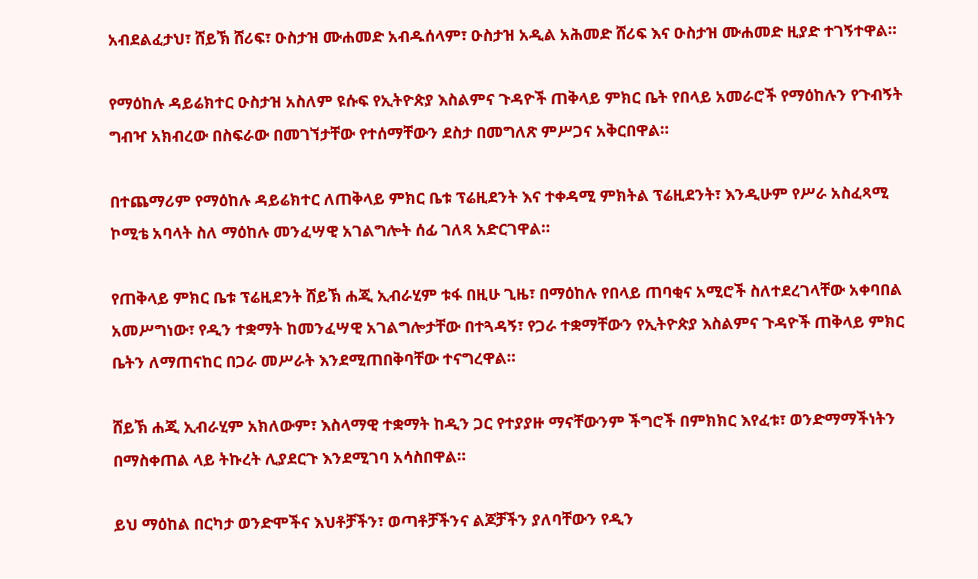አብደልፈታህ፣ ሸይኽ ሸሪፍ፣ ዑስታዝ ሙሐመድ አብዱሰላም፣ ዑስታዝ አዲል አሕመድ ሸሪፍ እና ዑስታዝ ሙሐመድ ዚያድ ተገኝተዋል።

የማዕከሉ ዳይሬክተር ዑስታዝ አስለም ዩሱፍ የኢትዮጵያ እስልምና ጉዳዮች ጠቅላይ ምክር ቤት የበላይ አመራሮች የማዕከሉን የጉብኝት ግብዣ አክብረው በስፍራው በመገኘታቸው የተሰማቸውን ደስታ በመግለጽ ምሥጋና አቅርበዋል።

በተጨማሪም የማዕከሉ ዳይሬክተር ለጠቅላይ ምክር ቤቱ ፕሬዚደንት እና ተቀዳሚ ምክትል ፕሬዚደንት፣ እንዲሁም የሥራ አስፈጻሚ ኮሚቴ አባላት ስለ ማዕከሉ መንፈሣዊ አገልግሎት ሰፊ ገለጻ አድርገዋል።

የጠቅላይ ምክር ቤቱ ፕሬዚደንት ሸይኽ ሐጂ ኢብራሂም ቱፋ በዚሁ ጊዜ፣ በማዕከሉ የበላይ ጠባቂና አሚሮች ስለተደረገላቸው አቀባበል አመሥግነው፣ የዲን ተቋማት ከመንፈሣዊ አገልግሎታቸው በተጓዳኝ፣ የጋራ ተቋማቸውን የኢትዮጵያ እስልምና ጉዳዮች ጠቅላይ ምክር ቤትን ለማጠናከር በጋራ መሥራት እንደሚጠበቅባቸው ተናግረዋል።

ሸይኽ ሐጂ ኢብራሂም አክለውም፣ እስላማዊ ተቋማት ከዲን ጋር የተያያዙ ማናቸውንም ችግሮች በምክክር እየፈቱ፣ ወንድማማችነትን በማስቀጠል ላይ ትኩረት ሊያደርጉ እንደሚገባ አሳስበዋል።

ይህ ማዕከል በርካታ ወንድሞችና እህቶቻችን፣ ወጣቶቻችንና ልጆቻችን ያለባቸውን የዲን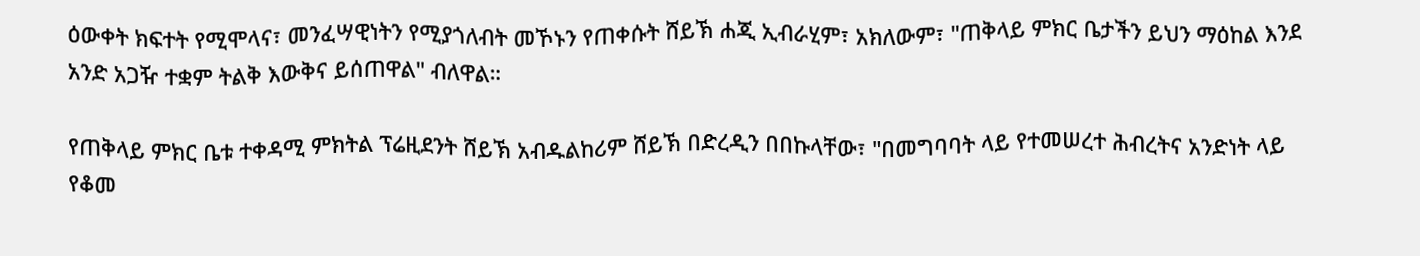ዕውቀት ክፍተት የሚሞላና፣ መንፈሣዊነትን የሚያጎለብት መኾኑን የጠቀሱት ሸይኽ ሐጂ ኢብራሂም፣ አክለውም፣ "ጠቅላይ ምክር ቤታችን ይህን ማዕከል እንደ አንድ አጋዥ ተቋም ትልቅ እውቅና ይሰጠዋል" ብለዋል።

የጠቅላይ ምክር ቤቱ ተቀዳሚ ምክትል ፕሬዚደንት ሸይኽ አብዱልከሪም ሸይኽ በድረዲን በበኩላቸው፣ "በመግባባት ላይ የተመሠረተ ሕብረትና አንድነት ላይ የቆመ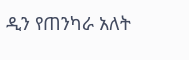ዲን የጠንካራ አለት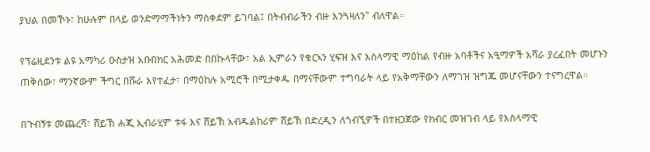ያህል በመኾኑ፣ ከሁሉም በላይ ወንድማማችነትን ማስቀደም ይገባል፤ በትብብራችን ብዙ እንጓዛለን" ብለዋል።

የፕሬዚደንቱ ልዩ አማካሪ ዑስታዝ አቡበክር አሕመድ በበኩላቸው፣ አል ኢምራን የቁርኣን ሂፍዝ እና እስላማዊ ማዕከል የብዙ አባቶችና አዒማዎች አሻራ ያረፈበት መሆኑን ጠቅሰው፣ ማንኛውም ችግር በሹራ እየተፈታ፣ በማዕከሉ አሚሮች በሚታቀዱ በማናቸውም ተግባራት ላይ የአቅማቸውን ለማገዝ ዝግጁ መሆናቸውን ተናግረዋል።

በጉብኝቱ መጨረሻ፣ ሸይኽ ሐጂ ኢብራሂም ቱፋ እና ሸይኽ አብዱልከሪም ሸይኽ በድረዲን ለጎብኚዎች በተዘጋጀው የክብር መዝገብ ላይ የእስላማዊ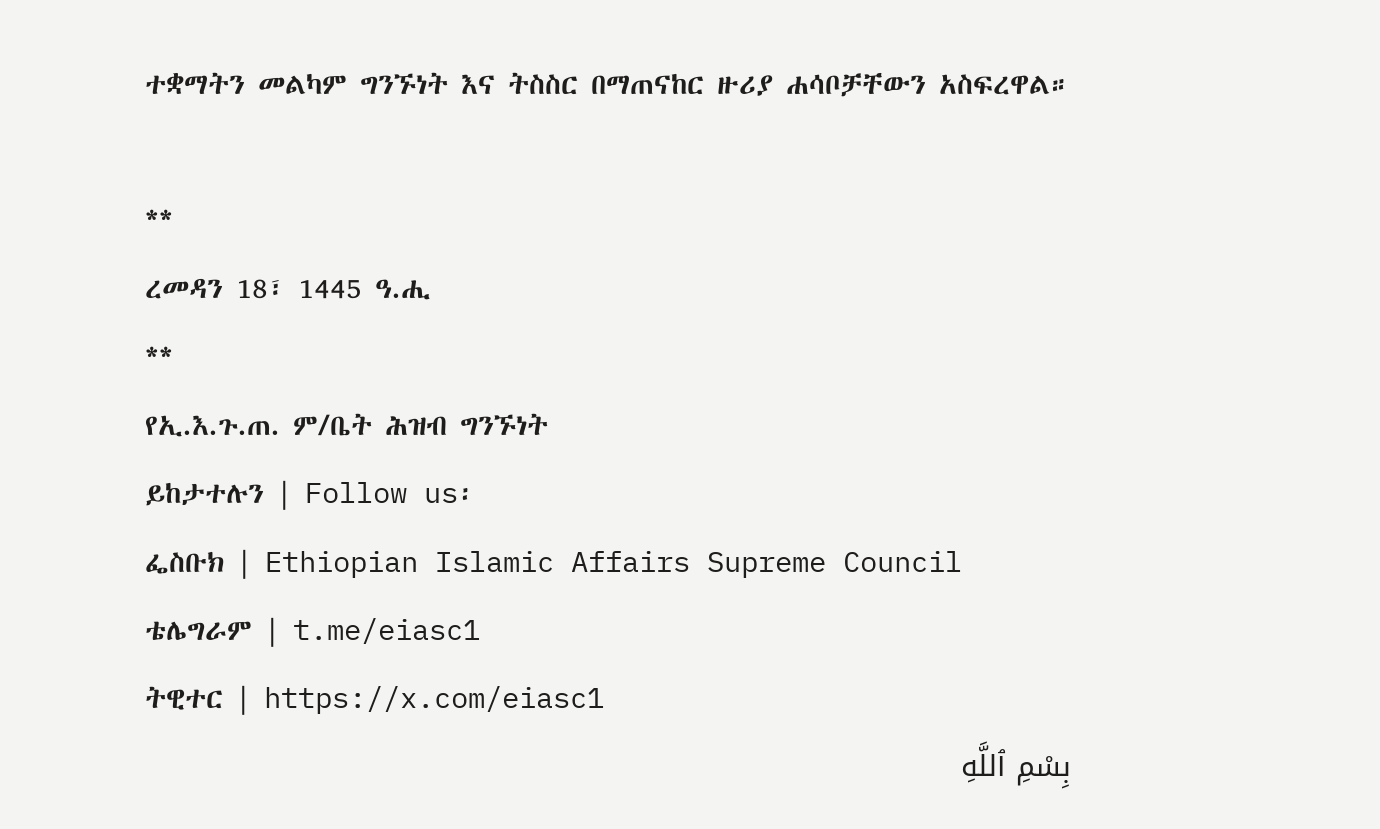ተቋማትን መልካም ግንኙነት እና ትስስር በማጠናከር ዙሪያ ሐሳቦቻቸውን አስፍረዋል።

**
ረመዳን 18፣ 1445 ዓ.ሒ
**
የኢ.እ.ጉ.ጠ. ም/ቤት ሕዝብ ግንኙነት
ይከታተሉን | Follow us፡
ፌስቡክ | Ethiopian Islamic Affairs Supreme Council
ቴሌግራም | t.me/eiasc1
ትዊተር | https://x.com/eiasc1
بِسْمِ ٱللَّهِ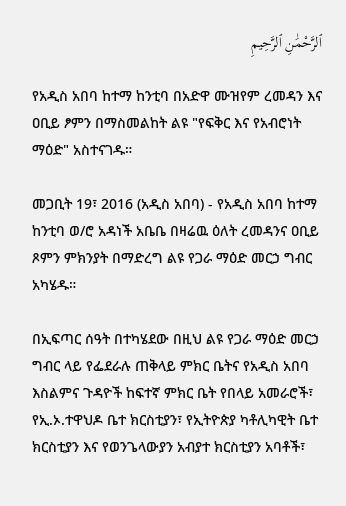ٱلرَّحْمَٰنِ ٱلرَّحِيمِ

የአዲስ አበባ ከተማ ከንቲባ በአድዋ ሙዝየም ረመዳን እና ዐቢይ ፆምን በማስመልከት ልዩ "የፍቅር እና የአብሮነት ማዕድ" አስተናገዱ።

መጋቢት 19፣ 2016 (አዲስ አበባ) - የአዲስ አበባ ከተማ ከንቲባ ወ/ሮ አዳነች አቤቤ በዛሬዉ ዕለት ረመዳንና ዐቢይ ጾምን ምክንያት በማድረግ ልዩ የጋራ ማዕድ መርኃ ግብር አካሄዱ።

በኢፍጣር ሰዓት በተካሄደው በዚህ ልዩ የጋራ ማዕድ መርኃ ግብር ላይ የፌደራሉ ጠቅላይ ምክር ቤትና የአዲስ አበባ እስልምና ጉዳዮች ከፍተኛ ምክር ቤት የበላይ አመራሮች፣ የኢ.ኦ.ተዋህዶ ቤተ ክርስቲያን፣ የኢትዮጵያ ካቶሊካዊት ቤተ ክርስቲያን እና የወንጌላውያን አብያተ ክርስቲያን አባቶች፣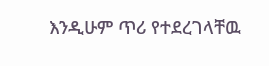እንዲሁም ጥሪ የተደረገላቸዉ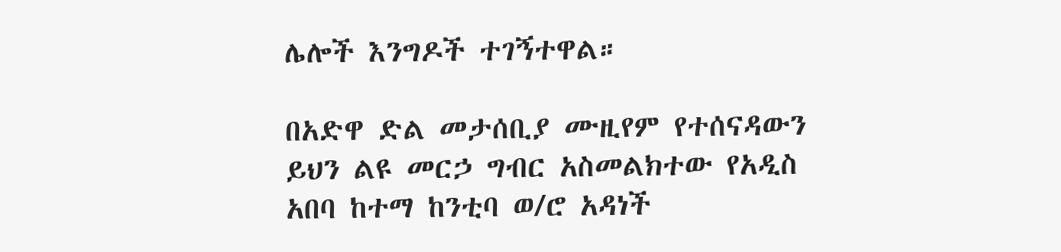ሌሎች እንግዶች ተገኝተዋል።

በአድዋ ድል መታሰቢያ ሙዚየም የተሰናዳውን ይህን ልዩ መርኃ ግብር አስመልክተው የአዲስ አበባ ከተማ ከንቲባ ወ/ሮ አዳነች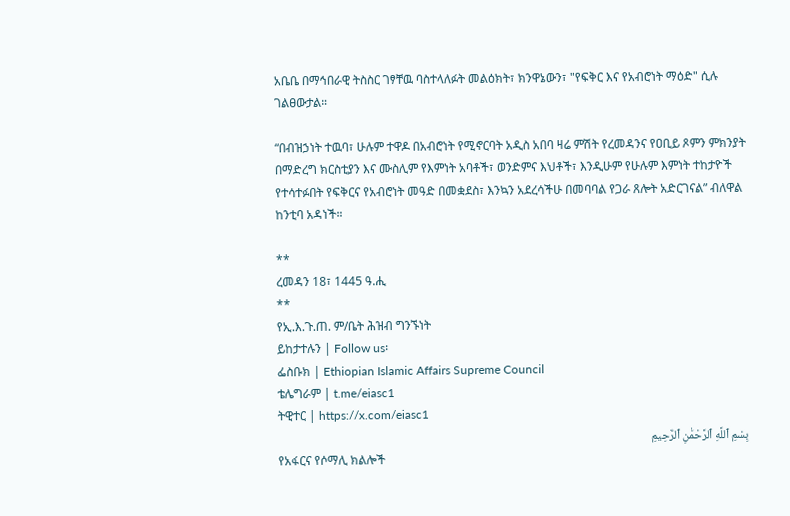አቤቤ በማኅበራዊ ትስስር ገፃቸዉ ባስተላለፉት መልዕክት፣ ክንዋኔውን፣ "የፍቅር እና የአብሮነት ማዕድ" ሲሉ ገልፀውታል።

“በብዝኃነት ተዉባ፣ ሁሉም ተዋዶ በአብሮነት የሚኖርባት አዲስ አበባ ዛሬ ምሽት የረመዳንና የዐቢይ ጾምን ምክንያት በማድረግ ክርስቲያን እና ሙስሊም የእምነት አባቶች፣ ወንድምና እህቶች፣ እንዲሁም የሁሉም እምነት ተከታዮች የተሳተፉበት የፍቅርና የአብሮነት መዓድ በመቋደስ፣ እንኳን አደረሳችሁ በመባባል የጋራ ጸሎት አድርገናል” ብለዋል ከንቲባ አዳነች።

**
ረመዳን 18፣ 1445 ዓ.ሒ
**
የኢ.እ.ጉ.ጠ. ም/ቤት ሕዝብ ግንኙነት
ይከታተሉን | Follow us፡
ፌስቡክ | Ethiopian Islamic Affairs Supreme Council
ቴሌግራም | t.me/eiasc1
ትዊተር | https://x.com/eiasc1
بِسْمِ ٱللَّهِ ٱلرَّحْمَٰنِ ٱلرَّحِيمِ
የአፋርና የሶማሊ ክልሎች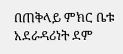በጠቅላይ ምክር ቤቱ አደራዳሪነት ደም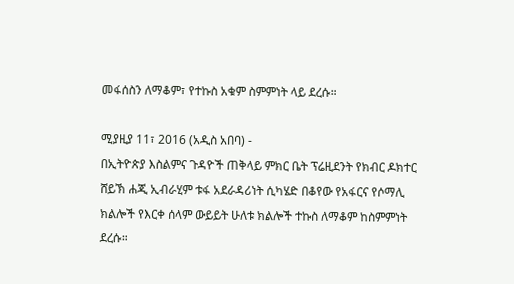መፋሰስን ለማቆም፣ የተኩስ አቁም ስምምነት ላይ ደረሱ።

ሚያዚያ 11፣ 2016 (አዲስ አበባ) -
በኢትዮጵያ እስልምና ጉዳዮች ጠቅላይ ምክር ቤት ፕሬዚደንት የክብር ዶክተር ሸይኽ ሐጂ ኢብራሂም ቱፋ አደራዳሪነት ሲካሄድ በቆየው የአፋርና የሶማሊ ክልሎች የእርቀ ሰላም ውይይት ሁለቱ ክልሎች ተኩስ ለማቆም ከስምምነት ደረሱ።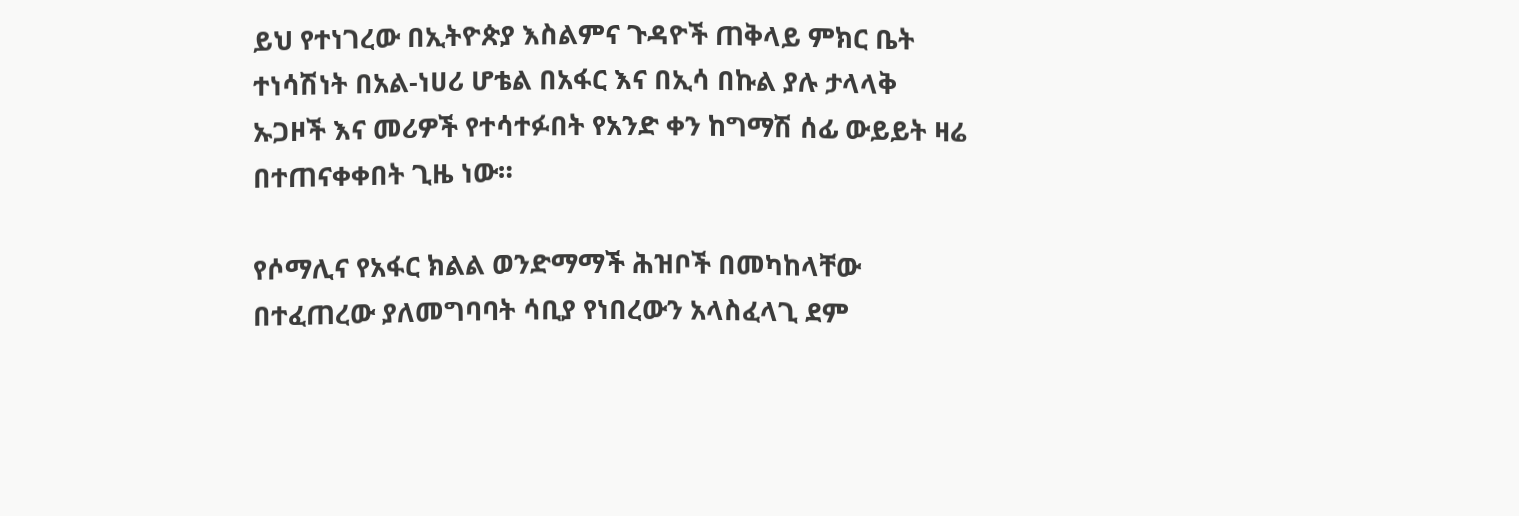ይህ የተነገረው በኢትዮጵያ እስልምና ጉዳዮች ጠቅላይ ምክር ቤት ተነሳሽነት በአል-ነሀሪ ሆቴል በአፋር እና በኢሳ በኩል ያሉ ታላላቅ ኡጋዞች እና መሪዎች የተሳተፉበት የአንድ ቀን ከግማሽ ሰፊ ውይይት ዛሬ በተጠናቀቀበት ጊዜ ነው።

የሶማሊና የአፋር ክልል ወንድማማች ሕዝቦች በመካከላቸው በተፈጠረው ያለመግባባት ሳቢያ የነበረውን አላስፈላጊ ደም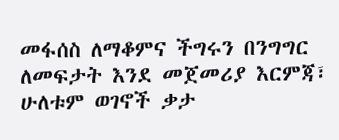መፋሰስ ለማቆምና ችግሩን በንግግር ለመፍታት እንደ መጀመሪያ እርምጃ፣ ሁለቱም ወገኖች ቃታ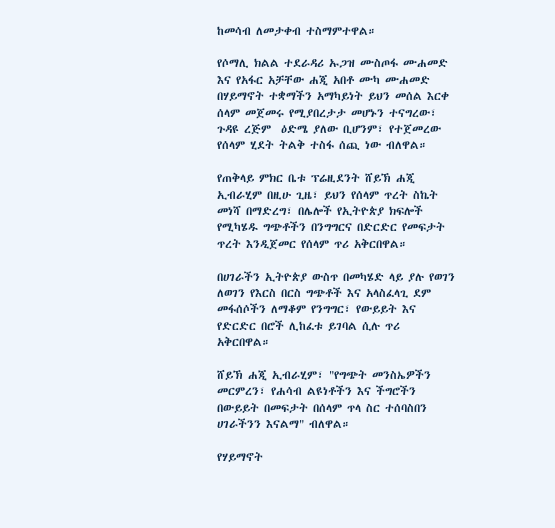ከመሳብ ለመታቀብ ተስማምተዋል።

የሶማሊ ክልል ተደራዳሪ ኡጋዝ ሙስጦፋ ሙሐመድ እና የአፋር አቻቸው ሐጂ አበቶ ሙካ ሙሐመድ በሃይማኖት ተቋማችን አማካይነት ይህን መሰል እርቀ ሰላም መጀመሩ የሚያበረታታ መሆኑን ተናግረው፣ ጉዳዩ ረጅም  ዕድሜ ያለው ቢሆንም፣ የተጀመረው የሰላም ሂደት ትልቅ ተስፋ ሰጪ ነው ብለዋል።

የጠቅላይ ምክር ቤቱ ፕሬዚደንት ሸይኽ ሐጂ ኢብራሂም በዚሁ ጊዜ፣ ይህን የሰላም ጥረት ስኬት መነሻ በማድረግ፣ በሌሎች የኢትዮጵያ ክፍሎች የሚካሄዱ ግጭቶችን በንግግርና በድርድር የመፍታት ጥረት እንዲጀመር የሰላም ጥሪ አቅርበዋል።

በሀገራችን ኢትዮጵያ ውስጥ በመካሄድ ላይ ያሉ የወገን ለወገን የእርስ በርስ ግጭቶች እና አላስፈላጊ ደም መፋሰሶችን ለማቆም የንግግር፣ የውይይት እና የድርድር በሮች ሊከፈቱ ይገባል ሲሉ ጥሪ አቅርበዋል።

ሸይኽ ሐጂ ኢብራሂም፣ "የግጭት መንስኤዎችን መርምረን፣ የሐሳብ ልዩነቶችን እና ችግሮችን በውይይት በመፍታት በሰላም ጥላ ስር ተሰባስበን ሀገራችንን እናልማ" ብለዋል።

የሃይማኖት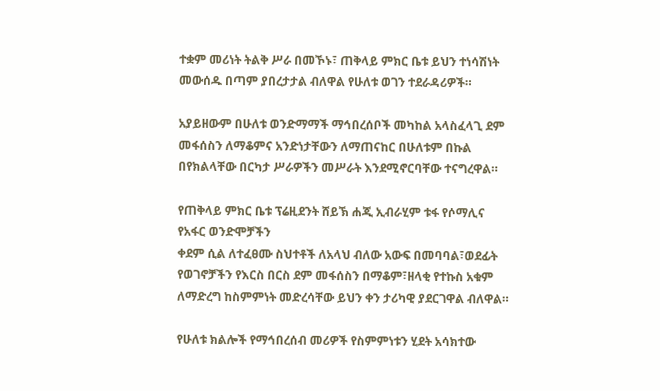ተቋም መሪነት ትልቅ ሥራ በመኾኑ፣ ጠቅላይ ምክር ቤቱ ይህን ተነሳሽነት መውሰዱ በጣም ያበረታታል ብለዋል የሁለቱ ወገን ተደራዳሪዎች።

አያይዘውም በሁለቱ ወንድማማች ማኅበረሰቦች መካከል አላስፈላጊ ደም መፋሰስን ለማቆምና አንድነታቸውን ለማጠናከር በሁለቱም በኩል በየክልላቸው በርካታ ሥራዎችን መሥራት እንደሚኖርባቸው ተናግረዋል።

የጠቅላይ ምክር ቤቱ ፕሬዚደንት ሸይኽ ሐጂ ኢብራሂም ቱፋ የሶማሊና የአፋር ወንድሞቻችን
ቀደም ሲል ለተፈፀሙ ስህተቶች ለአላህ ብለው አውፍ በመባባል፣ወደፊት የወገኖቻችን የእርስ በርስ ደም መፋሰስን በማቆም፣ዘላቂ የተኩስ አቁም ለማድረግ ከስምምነት መድረሳቸው ይህን ቀን ታሪካዊ ያደርገዋል ብለዋል።

የሁለቱ ክልሎች የማኅበረሰብ መሪዎች የስምምነቱን ሂደት አሳክተው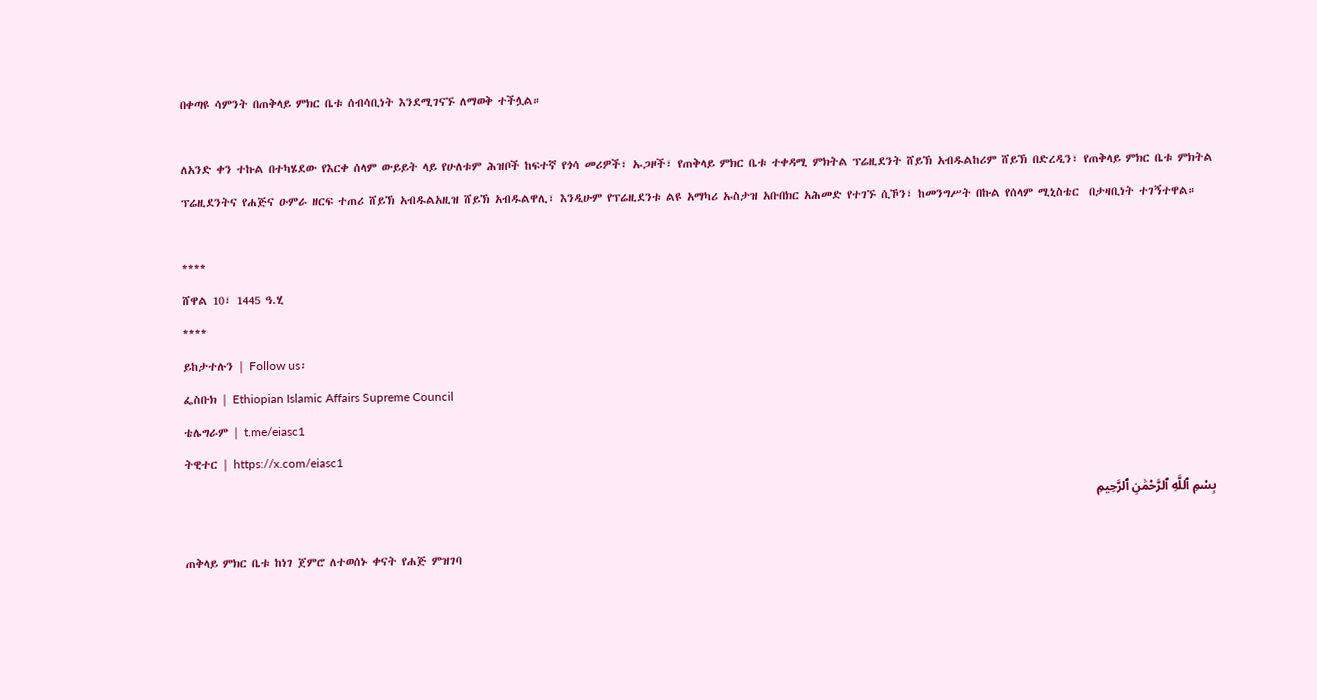በቀጣዩ ሳምንት በጠቅላይ ምክር ቤቱ ሰብሳቢነት እንደሚገናኙ ለማወቅ ተችሏል።

ለአንድ ቀን ተኩል በተካሄደው የእርቀ ሰላም ውይይት ላይ የሁለቱም ሕዝቦች ከፍተኛ የጎሳ መሪዎች፣ ኡጋዞች፣ የጠቅላይ ምክር ቤቱ ተቀዳሚ ምክትል ፕሬዚደንት ሸይኽ አብዱልከሪም ሸይኽ በድረዲን፣ የጠቅላይ ምክር ቤቱ ምክትል ፕሬዚደንትና የሐጅና ዑምራ ዘርፍ ተጠሪ ሸይኽ አብዱልአዚዝ ሸይኽ አብዱልዋሊ፣ እንዲሁም የፕሬዚደንቱ ልዩ አማካሪ ኡስታዝ አቡበክር አሕመድ የተገኙ ሲኾን፣ ከመንግሥት በኩል የሰላም ሚኒስቴር  በታዛቢነት ተገኝተዋል።

****
ሸዋል 10፣ 1445 ዓ.ሂ
****
ይከታተሉን | Follow us፡
ፌስቡክ | Ethiopian Islamic Affairs Supreme Council
ቴሌግራም | t.me/eiasc1
ትዊተር | https://x.com/eiasc1
بِسْمِ ٱللَّهِ ٱلرَّحْمَٰنِ ٱلرَّحِيمِ

ጠቅላይ ምክር ቤቱ ከነገ ጀምሮ ለተወሰኑ ቀናት የሐጅ ምዝገባ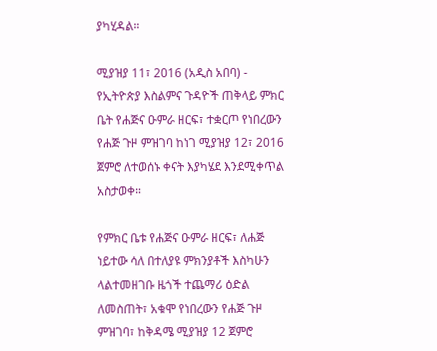ያካሂዳል።

ሚያዝያ 11፣ 2016 (አዲስ አበባ) - የኢትዮጵያ እስልምና ጉዳዮች ጠቅላይ ምክር ቤት የሐጅና ዑምራ ዘርፍ፣ ተቋርጦ የነበረውን የሐጅ ጉዞ ምዝገባ ከነገ ሚያዝያ 12፣ 2016 ጀምሮ ለተወሰኑ ቀናት እያካሄደ እንደሚቀጥል አስታወቀ።

የምክር ቤቱ የሐጅና ዑምራ ዘርፍ፣ ለሐጅ ነይተው ሳለ በተለያዩ ምክንያቶች እስካሁን ላልተመዘገቡ ዜጎች ተጨማሪ ዕድል ለመስጠት፣ አቁሞ የነበረውን የሐጅ ጉዞ ምዝገባ፣ ከቅዳሜ ሚያዝያ 12 ጀምሮ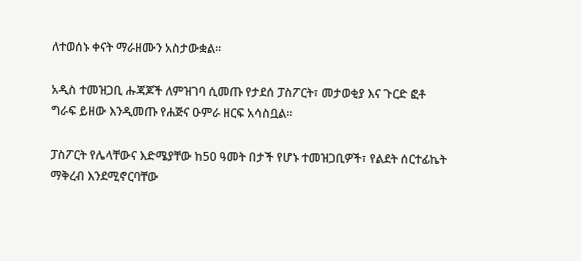ለተወሰኑ ቀናት ማራዘሙን አስታውቋል።

አዲስ ተመዝጋቢ ሑጃጆች ለምዝገባ ሲመጡ የታደሰ ፓስፖርት፣ መታወቂያ እና ጉርድ ፎቶ ግራፍ ይዘው እንዲመጡ የሐጅና ዑምራ ዘርፍ አሳስቧል።

ፓስፖርት የሌላቸውና እድሜያቸው ከ50 ዓመት በታች የሆኑ ተመዝጋቢዎች፣ የልደት ሰርተፊኬት ማቅረብ እንደሚኖርባቸው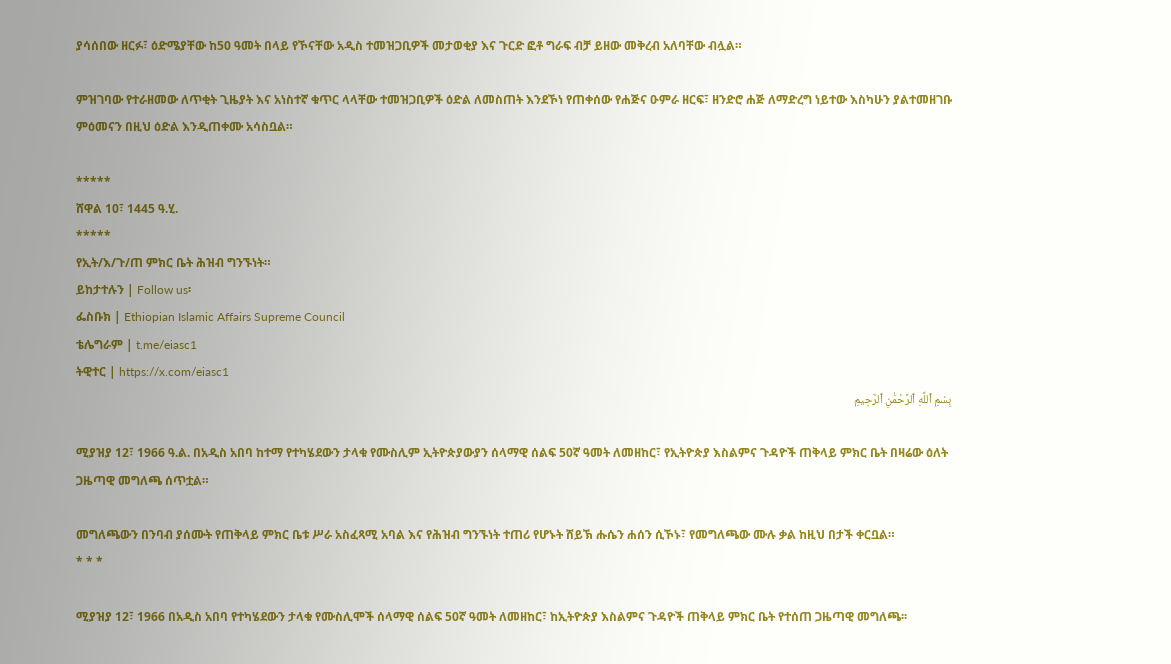ያሳሰበው ዘርፉ፣ ዕድሜያቸው ከ50 ዓመት በላይ የኾናቸው አዲስ ተመዝጋቢዎች መታወቂያ እና ጉርድ ፎቶ ግራፍ ብቻ ይዘው መቅረብ አለባቸው ብሏል።

ምዝገባው የተራዘመው ለጥቂት ጊዜያት እና አነስተኛ ቁጥር ላላቸው ተመዝጋቢዎች ዕድል ለመስጠት እንደኾነ የጠቀሰው የሐጅና ዑምራ ዘርፍ፣ ዘንድሮ ሐጅ ለማድረግ ነይተው እስካሁን ያልተመዘገቡ ምዕመናን በዚህ ዕድል እንዲጠቀሙ አሳስቧል።

*****
ሸዋል 10፣ 1445 ዓ.ሂ.
*****
የኢት/እ/ጉ/ጠ ምክር ቤት ሕዝብ ግንኙነት።
ይከታተሉን | Follow us፡
ፌስቡክ | Ethiopian Islamic Affairs Supreme Council
ቴሌግራም | t.me/eiasc1
ትዊተር | https://x.com/eiasc1
بِسْمِ ٱللَّهِ ٱلرَّحْمَٰنِ ٱلرَّحِيمِ

ሚያዝያ 12፣ 1966 ዓ.ል. በአዲስ አበባ ከተማ የተካሄደውን ታላቁ የሙስሊም ኢትዮጵያውያን ሰላማዊ ሰልፍ 50ኛ ዓመት ለመዘከር፣ የኢትዮጵያ እስልምና ጉዳዮች ጠቅላይ ምክር ቤት በዛሬው ዕለት ጋዜጣዊ መግለጫ ሰጥቷል።

መግለጫውን በንባብ ያሰሙት የጠቅላይ ምክር ቤቱ ሥራ አስፈጻሚ አባል እና የሕዝብ ግንኙነት ተጠሪ የሆኑት ሸይኽ ሑሴን ሐሰን ሲኾኑ፣ የመግለጫው ሙሉ ቃል ከዚህ በታች ቀርቧል።
* * *

ሚያዝያ 12፣ 1966 በአዲስ አበባ የተካሄደውን ታላቁ የሙስሊሞች ሰላማዊ ሰልፍ 50ኛ ዓመት ለመዘከር፣ ከኢትዮጵያ እስልምና ጉዳዮች ጠቅላይ ምክር ቤት የተሰጠ ጋዜጣዊ መግለጫ፡፡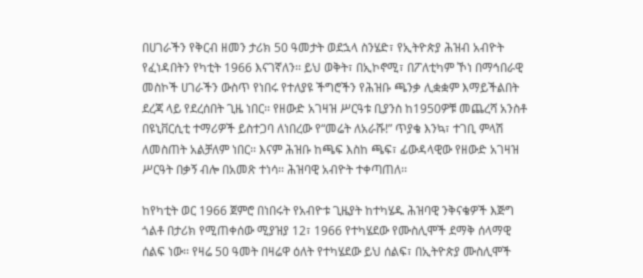በሀገራችን የቅርብ ዘመን ታሪክ 50 ዓመታት ወደኋላ ስንሄድ፣ የኢትዮጵያ ሕዝብ አብዮት የፈነዳበትን የካቲት 1966 እናገኛለን፡፡ ይህ ወቅት፣ በኢኮኖሚ፣ በፖለቲካም ኾነ በማኅበራዊ መስኮች ሀገራችን ውስጥ የነበሩ የተለያዩ ችግሮችን የሕዝቡ ጫንቃ ሊቋቋም እማይችልበት ደረጃ ላይ የደረሰበት ጊዜ ነበር፡፡ የዘውድ አገዛዝ ሥርዓቱ ቢያንስ ከ1950ዎቹ መጨረሻ አንስቶ በዩኒቨርሲቲ ተማሪዎች ይስተጋባ ለነበረው የ“መሬት ለአራሹ!” ጥያቄ እንኳ፣ ተገቢ ምላሽ ለመስጠት አልቻለም ነበር፡፡ እናም ሕዝቡ ከጫፍ እስከ ጫፍ፣ ፊውዳላዊው የዘውድ አገዛዝ ሥርዓት በቃኝ ብሎ በአመጽ ተነሳ፡፡ ሕዝባዊ አብዮት ተቀጣጠለ፡፡

ከየካቲት ወር 1966 ጀምሮ በነበሩት የአብዮቱ ጊዜያት ከተካሄዱ ሕዝባዊ ንቅናቄዎች እጅግ ጎልቶ በታሪክ የሚጠቀሰው ሚያዝያ 12፣ 1966 የተካሄደው የሙስሊሞች ደማቅ ሰላማዊ ሰልፍ ነው፡፡ የዛሬ 50 ዓመት በዛሬዋ ዕለት የተካሄደው ይህ ሰልፍ፣ በኢትዮጵያ ሙስሊሞች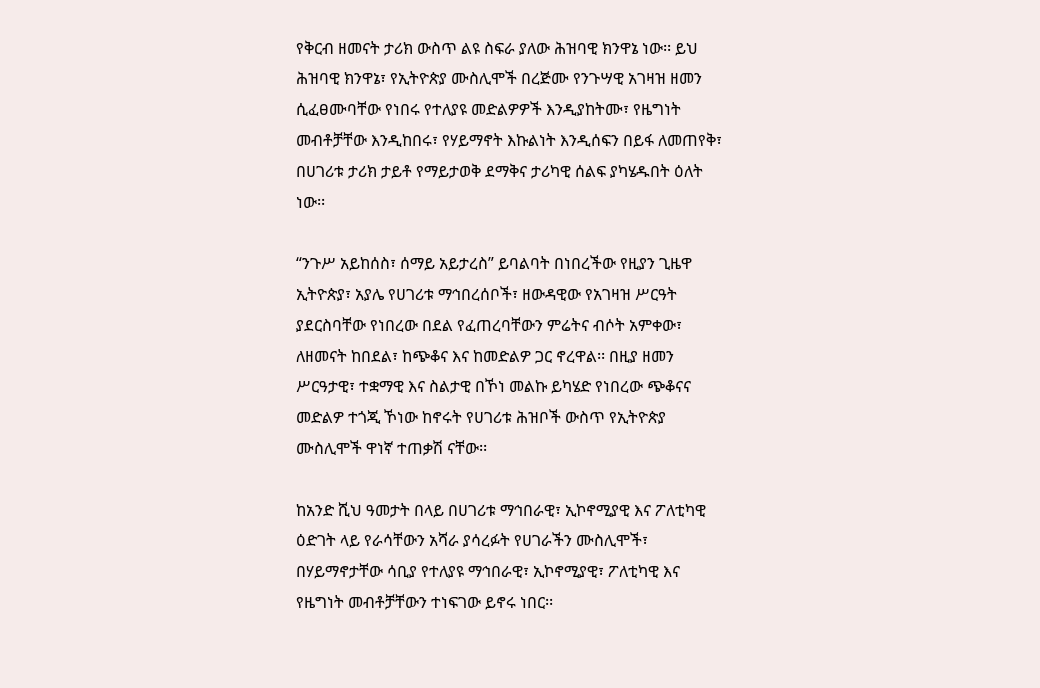የቅርብ ዘመናት ታሪክ ውስጥ ልዩ ስፍራ ያለው ሕዝባዊ ክንዋኔ ነው፡፡ ይህ ሕዝባዊ ክንዋኔ፣ የኢትዮጵያ ሙስሊሞች በረጅሙ የንጉሣዊ አገዛዝ ዘመን ሲፈፀሙባቸው የነበሩ የተለያዩ መድልዎዎች እንዲያከትሙ፣ የዜግነት መብቶቻቸው እንዲከበሩ፣ የሃይማኖት እኩልነት እንዲሰፍን በይፋ ለመጠየቅ፣ በሀገሪቱ ታሪክ ታይቶ የማይታወቅ ደማቅና ታሪካዊ ሰልፍ ያካሄዱበት ዕለት ነው፡፡

“ንጉሥ አይከሰስ፣ ሰማይ አይታረስ” ይባልባት በነበረችው የዚያን ጊዜዋ ኢትዮጵያ፣ አያሌ የሀገሪቱ ማኅበረሰቦች፣ ዘውዳዊው የአገዛዝ ሥርዓት ያደርስባቸው የነበረው በደል የፈጠረባቸውን ምሬትና ብሶት አምቀው፣ ለዘመናት ከበደል፣ ከጭቆና እና ከመድልዎ ጋር ኖረዋል፡፡ በዚያ ዘመን ሥርዓታዊ፣ ተቋማዊ እና ስልታዊ በኾነ መልኩ ይካሄድ የነበረው ጭቆናና መድልዎ ተጎጂ ኾነው ከኖሩት የሀገሪቱ ሕዝቦች ውስጥ የኢትዮጵያ ሙስሊሞች ዋነኛ ተጠቃሽ ናቸው፡፡

ከአንድ ሺህ ዓመታት በላይ በሀገሪቱ ማኅበራዊ፣ ኢኮኖሚያዊ እና ፖለቲካዊ ዕድገት ላይ የራሳቸውን አሻራ ያሳረፉት የሀገራችን ሙስሊሞች፣ በሃይማኖታቸው ሳቢያ የተለያዩ ማኅበራዊ፣ ኢኮኖሚያዊ፣ ፖለቲካዊ እና የዜግነት መብቶቻቸውን ተነፍገው ይኖሩ ነበር፡፡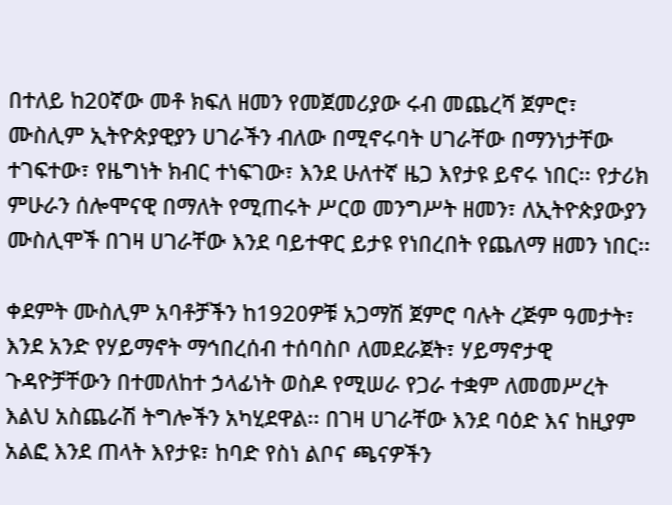በተለይ ከ20ኛው መቶ ክፍለ ዘመን የመጀመሪያው ሩብ መጨረሻ ጀምሮ፣ ሙስሊም ኢትዮጵያዊያን ሀገራችን ብለው በሚኖሩባት ሀገራቸው በማንነታቸው ተገፍተው፣ የዜግነት ክብር ተነፍገው፣ እንደ ሁለተኛ ዜጋ እየታዩ ይኖሩ ነበር፡፡ የታሪክ ምሁራን ሰሎሞናዊ በማለት የሚጠሩት ሥርወ መንግሥት ዘመን፣ ለኢትዮጵያውያን ሙስሊሞች በገዛ ሀገራቸው እንደ ባይተዋር ይታዩ የነበረበት የጨለማ ዘመን ነበር፡፡

ቀደምት ሙስሊም አባቶቻችን ከ1920ዎቹ አጋማሽ ጀምሮ ባሉት ረጅም ዓመታት፣ እንደ አንድ የሃይማኖት ማኅበረሰብ ተሰባስቦ ለመደራጀት፣ ሃይማኖታዊ ጉዳዮቻቸውን በተመለከተ ኃላፊነት ወስዶ የሚሠራ የጋራ ተቋም ለመመሥረት እልህ አስጨራሽ ትግሎችን አካሂደዋል፡፡ በገዛ ሀገራቸው እንደ ባዕድ እና ከዚያም አልፎ እንደ ጠላት እየታዩ፣ ከባድ የስነ ልቦና ጫናዎችን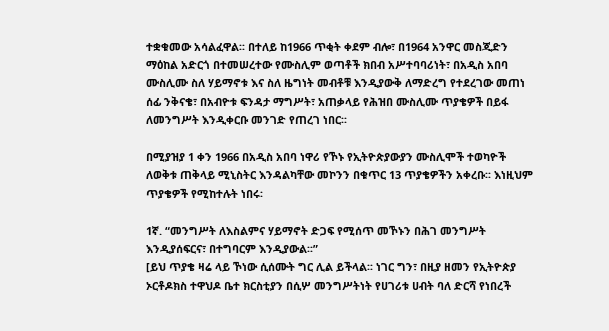ተቋቁመው አሳልፈዋል፡፡ በተለይ ከ1966 ጥቂት ቀደም ብሎ፣ በ1964 አንዋር መስጂድን ማዕከል አድርጎ በተመሠረተው የሙስሊም ወጣቶች ክበብ አሥተባባሪነት፣ በአዲስ አበባ ሙስሊሙ ስለ ሃይማኖቱ እና ስለ ዜግነት መብቶቹ እንዲያውቅ ለማድረግ የተደረገው መጠነ ሰፊ ንቅናቄ፣ በአብዮቱ ፍንዳታ ማግሥት፣ አጠቃላይ የሕዝበ ሙስሊሙ ጥያቄዎች በይፋ ለመንግሥት እንዲቀርቡ መንገድ የጠረገ ነበር፡፡

በሚያዝያ 1 ቀን 1966 በአዲስ አበባ ነዋሪ የኾኑ የኢትዮጵያውያን ሙስሊሞች ተወካዮች ለወቅቱ ጠቅላይ ሚኒስትር እንዳልካቸው መኮንን በቁጥር 13 ጥያቄዎችን አቀረቡ፡፡ እነዚህም ጥያቄዎች የሚከተሉት ነበሩ፡

1ኛ. “መንግሥት ለእስልምና ሃይማኖት ድጋፍ የሚሰጥ መኾኑን በሕገ መንግሥት እንዲያሰፍርና፣ በተግባርም እንዲያውል፡፡”
[ይህ ጥያቄ ዛሬ ላይ ኾነው ሲሰሙት ግር ሊል ይችላል፡፡ ነገር ግን፣ በዚያ ዘመን የኢትዮጵያ ኦርቶዶክስ ተዋህዶ ቤተ ክርስቲያን በሲሦ መንግሥትነት የሀገሪቱ ሀብት ባለ ድርሻ የነበረች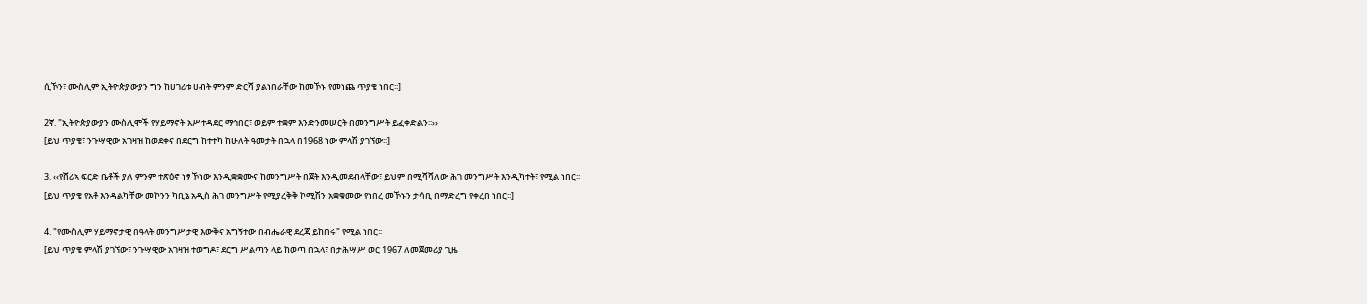ሲኾን፣ ሙስሊም ኢትዮጵያውያን ግን ከሀገሪቱ ሀብት ምንም ድርሻ ያልነበራቸው ከመኾኑ የመነጨ ጥያቄ ነበር፡፡]

2ኛ. "ኢትዮጵያውያን ሙስሊሞች የሃይማኖት አሥተዳደር ማኅበር፣ ወይም ተቋም እንድንመሠርት በመንግሥት ይፈቀድልን፡፡››
[ይህ ጥያቄ፣ ንጉሣዊው አገዛዝ ከወደቀና በደርግ ከተተካ ከሁለት ዓመታት በኋላ በ1968 ነው ምላሽ ያገኘው፡፡]

3. ‹‹የሸሪኣ ፍርድ ቤቶች ያለ ምንም ተጽዕኖ ነፃ ኾነው እንዲቋቋሙና ከመንግሥት በጀት እንዲመደብላቸው፣ ይህም በሚሻሻለው ሕገ መንግሥት እንዲካተት፣ የሚል ነበር፡፡
[ይህ ጥያቄ የአቶ እንዳልካቸው መኮንን ካቢኔ አዲስ ሕገ መንግሥት የሚያረቅቅ ኮሚሽን አቋቁመው የነበረ መኾኑን ታሳቢ በማድረግ የቀረበ ነበር፡፡]

4. "የሙስሊም ሃይማኖታዊ በዓላት መንግሥታዊ እውቅና አግኝተው በብሔራዊ ደረጃ ይከበሩ" የሚል ነበር፡፡
[ይህ ጥያቄ ምላሽ ያገኘው፣ ንጉሣዊው አገዛዝ ተወግዶ፣ ደርግ ሥልጣን ላይ ከወጣ በኋላ፣ በታሕሣሥ ወር 1967 ለመጀመሪያ ጊዜ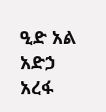ዒድ አል አድኃ አረፋ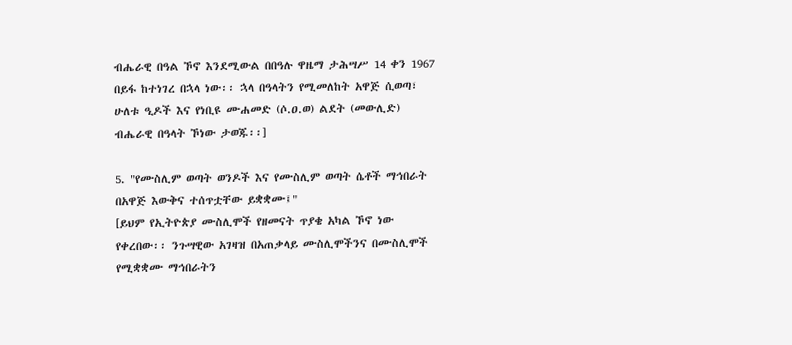ብሔራዊ በዓል ኾኖ እንደሚውል በበዓሉ ዋዜማ ታሕሣሥ 14 ቀን 1967 በይፋ ከተነገረ በኋላ ነው፡፡ ኋላ በዓላትን የሚመለከት አዋጅ ሲወጣ፣ ሁለቱ ዒዶች እና የነቢዩ ሙሐመድ (ሶ.ዐ.ወ) ልደት (መውሊድ) ብሔራዊ በዓላት ኾነው ታወጁ፡፡]

5. "የሙስሊም ወጣት ወንዶች እና የሙስሊም ወጣት ሴቶች ማኅበራት በአዋጅ እውቅና ተሰጥቷቸው ይቋቋሙ፤"
[ይህም የኢትዮጵያ ሙስሊሞች የዘመናት ጥያቄ አካል ኾኖ ነው የቀረበው፡፡ ንጉሣዊው አገዛዝ በአጠቃላይ ሙስሊሞችንና በሙስሊሞች የሚቋቋሙ ማኅበራትን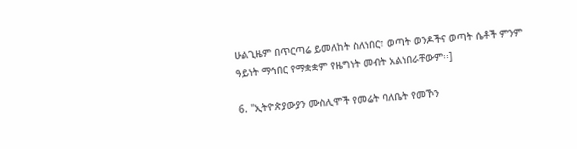ሁልጊዜም በጥርጣሬ ይመለከት ስለነበር፣ ወጣት ወንዶችና ወጣት ሴቶች ምንም ዓይነት ማኅበር የማቋቋም የዜግነት መብት አልነበራቸውም፡፡]

6. "ኢትዮጵያውያን ሙስሊሞች የመሬት ባለቤት የመኾን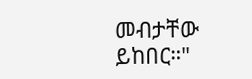መብታቸው ይከበር።"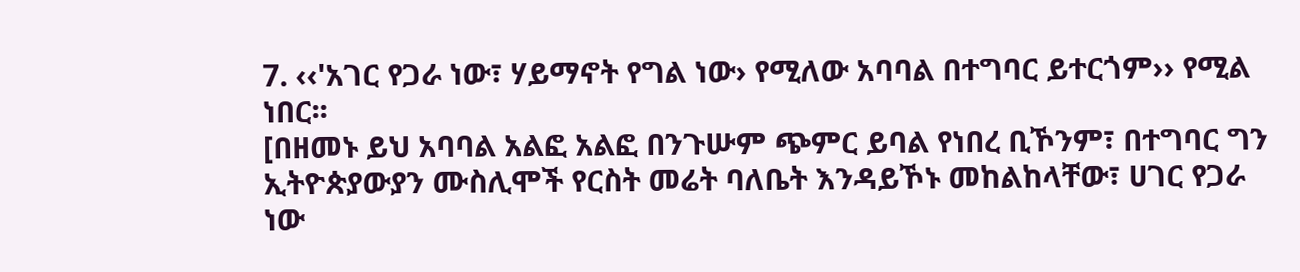7. ‹‹'አገር የጋራ ነው፣ ሃይማኖት የግል ነው› የሚለው አባባል በተግባር ይተርጎም›› የሚል ነበር፡፡
[በዘመኑ ይህ አባባል አልፎ አልፎ በንጉሡም ጭምር ይባል የነበረ ቢኾንም፣ በተግባር ግን ኢትዮጵያውያን ሙስሊሞች የርስት መሬት ባለቤት እንዳይኾኑ መከልከላቸው፣ ሀገር የጋራ ነው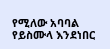የሚለው አባባል የይስሙላ እንደነበር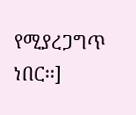የሚያረጋግጥ ነበር፡፡]